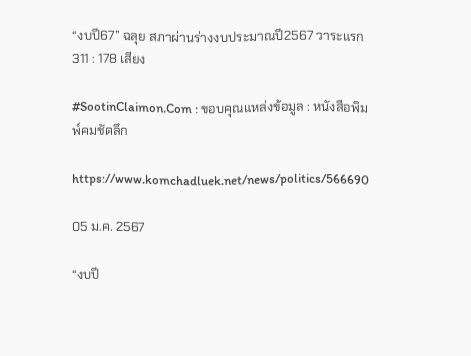“งบปี67” ฉลุย สภาผ่านร่างงบประมาณปี2567 วาระแรก 311 : 178 เสียง

#SootinClaimon.Com : ขอบคุณแหล่งข้อมูล : หนังสือพิมพ์คมชัดลึก

https://www.komchadluek.net/news/politics/566690

05 ม.ค. 2567

“งบปี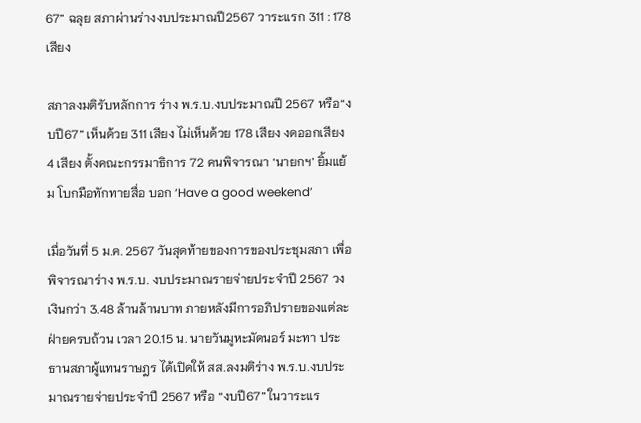67” ฉลุย สภาผ่านร่างงบประมาณปี2567 วาระแรก 311 : 178 เสียง

สภาลงมติรับหลักการ ร่าง พ.ร.บ.งบประมาณปี 2567 หรือ“งบปี67” เห็นด้วย 311 เสียง ไม่เห็นด้วย 178 เสียง งดออกเสียง 4 เสียง ตั้งคณะกรรมาธิการ 72 คนพิจารณา ‘นายกฯ’ ยิ้มแย้ม โบกมือทักทายสื่อ บอก ‘Have a good weekend’

เมื่อวันที่ 5 ม.ค. 2567 วันสุดท้ายของการของประชุมสภา เพื่อพิจารณาร่าง พ.ร.บ. งบประมาณรายจ่ายประจำปี 2567 วงเงินกว่า 3.48 ล้านล้านบาท ภายหลังมีการอภิปรายของแต่ละฝ่ายครบถ้วน เวลา 20.15 น. นายวันมูหะมัดนอร์ มะทา ประธานสภาผู้แทนราษฎร ได้เปิดให้ สส.ลงมติร่าง พ.ร.บ.งบประมาณรายจ่ายประจำปี 2567 หรือ “งบปี67” ในวาระแร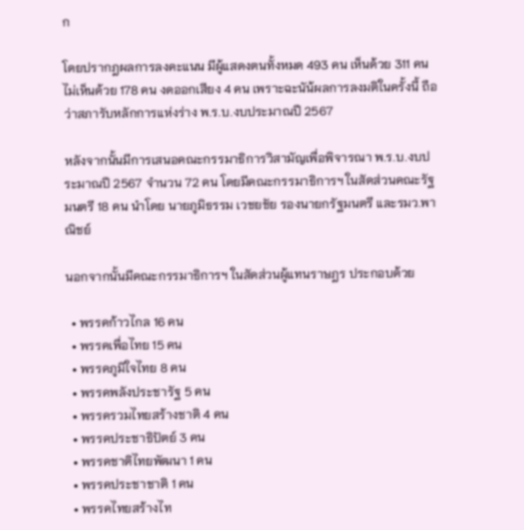ก

โดยปรากฎผลการลงคะแนน มีผู้แสดงตนทั้งหมด 493 คน เห็นด้วย 311 คน ไม่เห็นด้วย 178 คน งดออกเสียง 4 คน เพราะฉะนัน้ผลการลงมติในครั้งนี้ ถือว่าสภารับหลักการแห่งร่าง พ.ร.บ.งบประมาณปี 2567

หลังจากนั้นมีการเสนอคณะกรรมาธิการวิสามัญเพื่อพิจารณา พ.ร.บ.งบประมาณปี 2567 จำนวน 72 คน โดยมีคณะกรรมาธิการฯ ในสัดส่วนคณะรัฐมนตรี 18 คน นำโดย นายภูมิธรรม เวชยชัย รองนายกรัฐมนตรี และรมว.พาณิชย์

นอกจากนั้นมีคณะกรรมาธิการฯ ในสัดส่วนผู้แทนราษฎร ประกอบด้วย

  • พรรคก้าวไกล 16 คน
  • พรรคเพื่อไทย 15 คน
  • พรรคภูมิใจไทย 8 คน
  • พรรคพลังประชารัฐ 5 คน
  • พรรครวมไทยสร้างชาติ 4 คน
  • พรรคประชาธิปัตย์ 3 คน
  • พรรคชาติไทยพัฒนา 1 คน
  • พรรคประชาชาติ 1 คน
  • พรรคไทยสร้างไท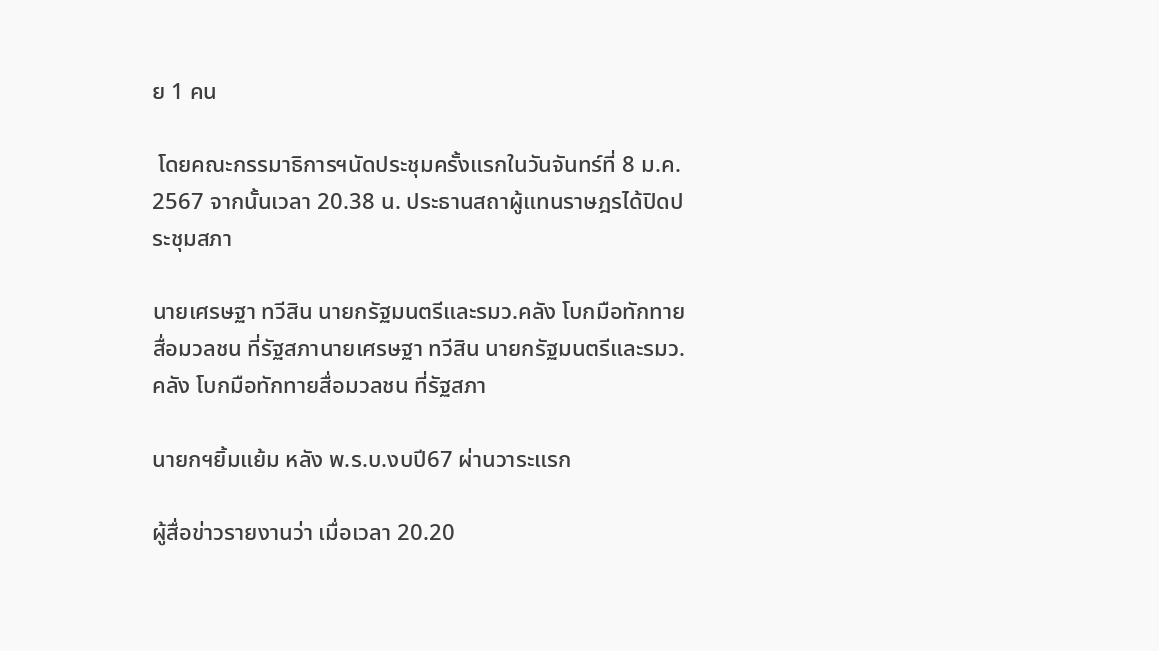ย 1 คน

 โดยคณะกรรมาธิการฯนัดประชุมครั้งแรกในวันจันทร์ที่ 8 ม.ค. 2567 จากนั้นเวลา 20.38 น. ประธานสถาผู้แทนราษฎรได้ปิดประชุมสภา

นายเศรษฐา ทวีสิน นายกรัฐมนตรีและรมว.คลัง โบกมือทักทายสื่อมวลชน ที่รัฐสภานายเศรษฐา ทวีสิน นายกรัฐมนตรีและรมว.คลัง โบกมือทักทายสื่อมวลชน ที่รัฐสภา

นายกฯยิ้มแย้ม หลัง พ.ร.บ.งบปี67 ผ่านวาระแรก

ผู้สื่อข่าวรายงานว่า เมื่อเวลา 20.20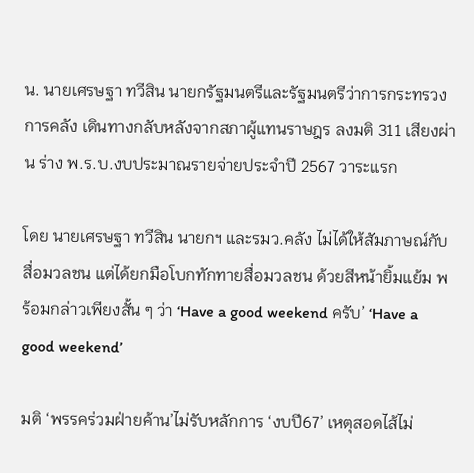น. นายเศรษฐา ทวีสิน นายกรัฐมนตรีและรัฐมนตรีว่าการกระทรวงการคลัง เดินทางกลับหลังจากสภาผู้แทนราษฎร ลงมติ 311 เสียงผ่าน ร่าง พ.ร.บ.งบประมาณรายจ่ายประจำปี 2567 วาระแรก

โดย นายเศรษฐา ทวีสิน นายกฯ และรมว.คลัง ไม่ได้ให้สัมภาษณ์กับสื่อมวลชน แต่ได้ยกมือโบกทักทายสื่อมวลชน ด้วยสีหน้ายิ้มแย้ม พร้อมกล่าวเพียงสั้น ๆ ว่า ‘Have a good weekend ครับ’ ‘Have a good weekend’

มติ ‘พรรคร่วมฝ่ายค้าน’ไม่รับหลักการ ‘งบปี67’ เหตุสอดไส้ไม่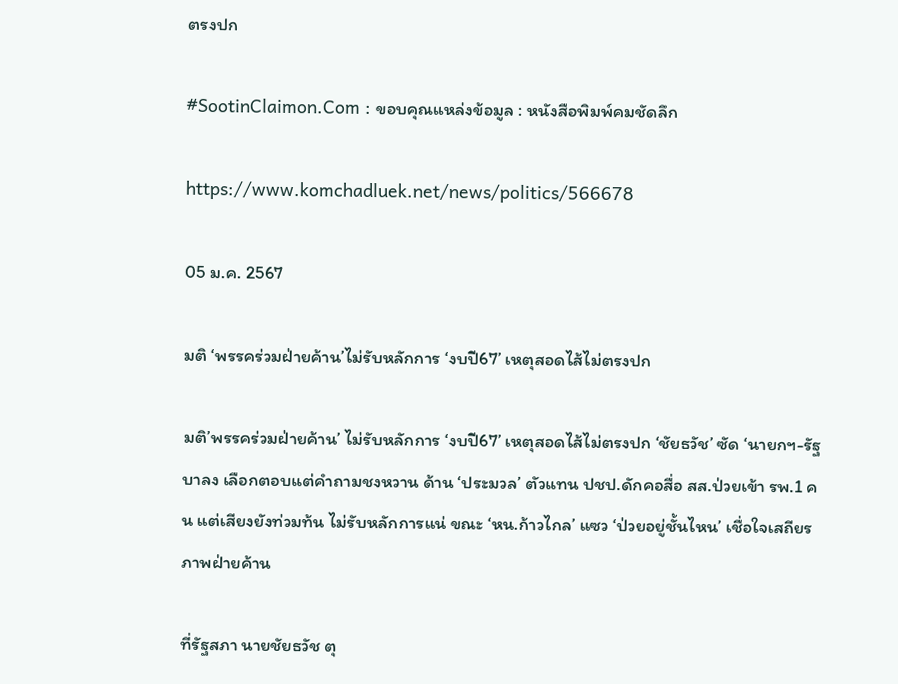ตรงปก

#SootinClaimon.Com : ขอบคุณแหล่งข้อมูล : หนังสือพิมพ์คมชัดลึก

https://www.komchadluek.net/news/politics/566678

05 ม.ค. 2567

มติ ‘พรรคร่วมฝ่ายค้าน’ไม่รับหลักการ ‘งบปี67’ เหตุสอดไส้ไม่ตรงปก

มติ’พรรคร่วมฝ่ายค้าน’ ไม่รับหลักการ ‘งบปี67’ เหตุสอดไส้ไม่ตรงปก ‘ชัยธวัช’ ซัด ‘นายกฯ-รัฐบาลง เลือกตอบแต่คำถามชงหวาน ด้าน ‘ประมวล’ ตัวแทน ปชป.ดักคอสื่อ สส.ป่วยเข้า รพ.1 คน แต่เสียงยังท่วมท้น ไม่รับหลักการแน่ ขณะ ‘หน.ก้าวไกล’ แซว ‘ป่วยอยู่ชั้นไหน’ เชื่อใจเสถียรภาพฝ่ายค้าน

ที่รัฐสภา นายชัยธวัช ตุ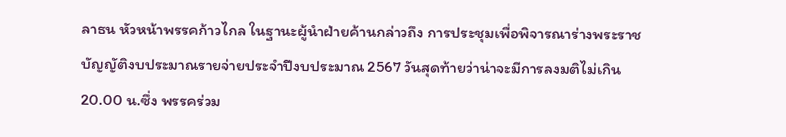ลาธน หัวหน้าพรรคก้าวไกล ในฐานะผู้นำฝ่ายค้านกล่าวถึง การประชุมเพื่อพิจารณาร่างพระราชบัญญัติงบประมาณรายจ่ายประจำปีงบประมาณ 2567 วันสุดท้ายว่าน่าจะมีการลงมติไม่เกิน 20.00 น.ซึ่ง พรรคร่วม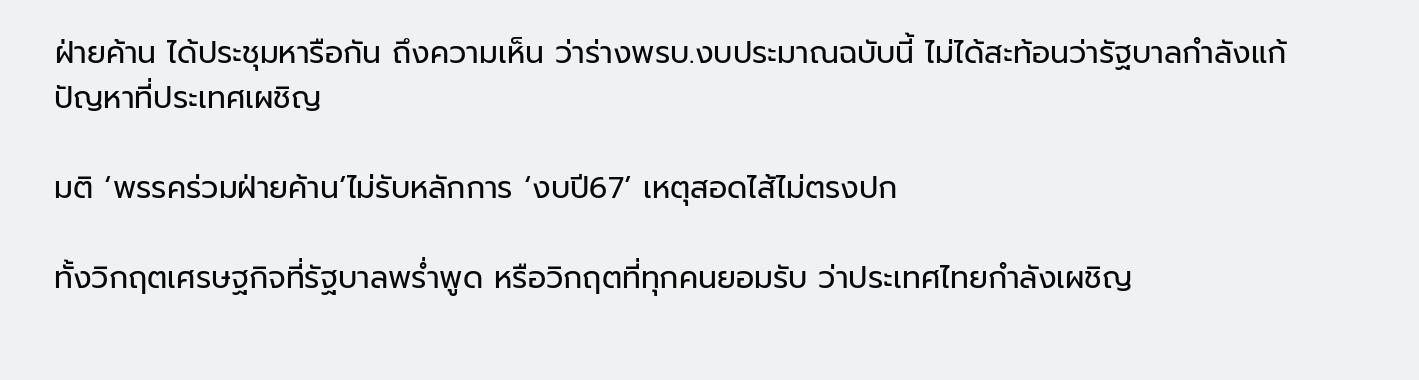ฝ่ายค้าน ได้ประชุมหารือกัน ถึงความเห็น ว่าร่างพรบ.งบประมาณฉบับนี้ ไม่ได้สะท้อนว่ารัฐบาลกำลังแก้ปัญหาที่ประเทศเผชิญ

มติ ‘พรรคร่วมฝ่ายค้าน’ไม่รับหลักการ ‘งบปี67’ เหตุสอดไส้ไม่ตรงปก

ทั้งวิกฤตเศรษฐกิจที่รัฐบาลพร่ำพูด หรือวิกฤตที่ทุกคนยอมรับ ว่าประเทศไทยกำลังเผชิญ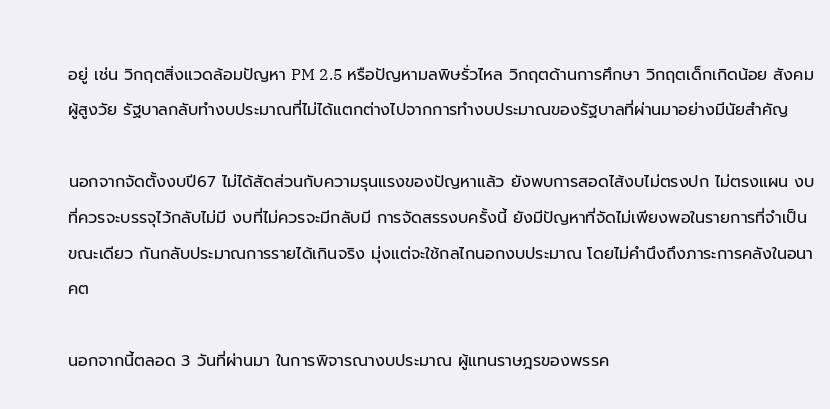อยู่ เช่น วิกฤตสิ่งแวดล้อมปัญหา PM 2.5 หรือปัญหามลพิษรั่วไหล วิกฤตด้านการศึกษา วิกฤตเด็กเกิดน้อย สังคมผู้สูงวัย รัฐบาลกลับทำงบประมาณที่ไม่ได้แตกต่างไปจากการทำงบประมาณของรัฐบาลที่ผ่านมาอย่างมีนัยสำคัญ

นอกจากจัดตั้งงบปี67 ไม่ได้สัดส่วนกับความรุนแรงของปัญหาแล้ว ยังพบการสอดไส้งบไม่ตรงปก ไม่ตรงแผน งบที่ควรจะบรรจุไว้กลับไม่มี งบที่ไม่ควรจะมีกลับมี การจัดสรรงบครั้งนี้ ยังมีปัญหาที่จัดไม่เพียงพอในรายการที่จำเป็น ขณะเดียว กันกลับประมาณการรายได้เกินจริง มุ่งแต่จะใช้กลไกนอกงบประมาณ โดยไม่คำนึงถึงภาระการคลังในอนาคต

นอกจากนี้ตลอด 3 วันที่ผ่านมา ในการพิจารณางบประมาณ ผู้แทนราษฎรของพรรค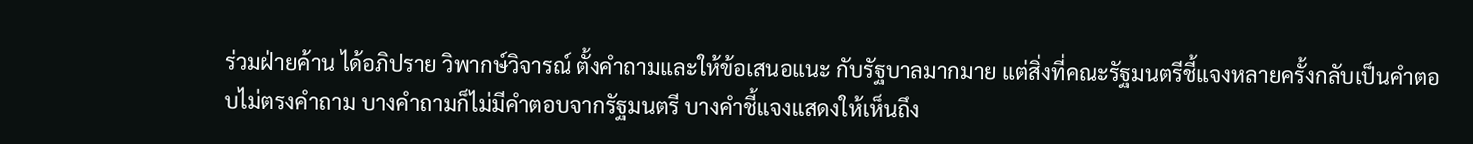ร่วมฝ่ายค้าน ได้อภิปราย วิพากษ์วิจารณ์ ตั้งคำถามและให้ข้อเสนอแนะ กับรัฐบาลมากมาย แต่สิ่งที่คณะรัฐมนตรีชี้แจงหลายครั้งกลับเป็นคำตอบไม่ตรงคำถาม บางคำถามก็ไม่มีคำตอบจากรัฐมนตรี บางคำชี้แจงแสดงให้เห็นถึง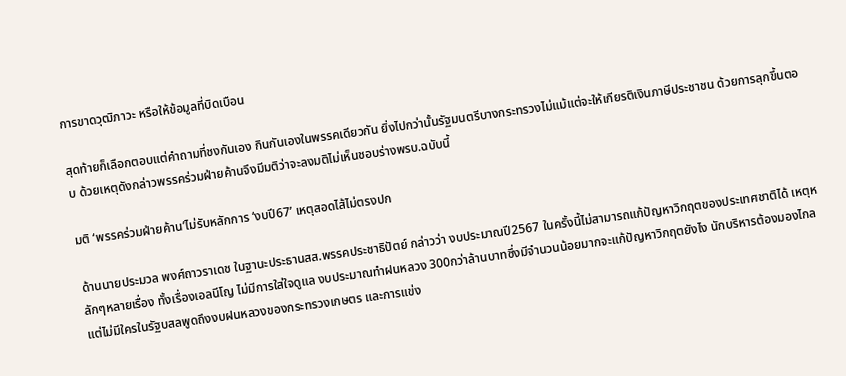การขาดวุฒิภาวะ หรือให้ข้อมูลที่บิดเบือน

สุดท้ายก็เลือกตอบแต่คำถามที่ชงกันเอง กินกันเองในพรรคเดียวกัน ยิ่งไปกว่านั้นรัฐมนตรีบางกระทรวงไม่แม้แต่จะให้เกียรติเงินภาษีประชาชน ด้วยการลุกขึ้นตอบ ด้วยเหตุดังกล่าวพรรคร่วมฝ่ายค้านจึงมีมติว่าจะลงมติไม่เห็นชอบร่างพรบ.ฉบับนี้

มติ ‘พรรคร่วมฝ่ายค้าน’ไม่รับหลักการ ‘งบปี67’ เหตุสอดไส้ไม่ตรงปก

ด้านนายประมวล พงศ์ถาวราเดช ในฐานะประธานสส.พรรคประชาธิปัตย์ กล่าวว่า งบประมาณปี2567 ในครั้งนี้ไม่สามารถแก้ปัญหาวิกฤตของประเทศชาติได้ เหตุหลักๆหลายเรื่อง ทั้งเรื่องเอลนีโญ ไม่มีการใส่ใจดูแล งบประมาณทำฝนหลวง 300กว่าล้านบาทซึ่งมีจำนวนน้อยมากจะแก้ปัญหาวิกฤตยังไง นักบริหารต้องมองไกล แต่ไม่มีใครในรัฐบสลพูดถึงงบฝนหลวงของกระทรวงเกษตร และการแข่ง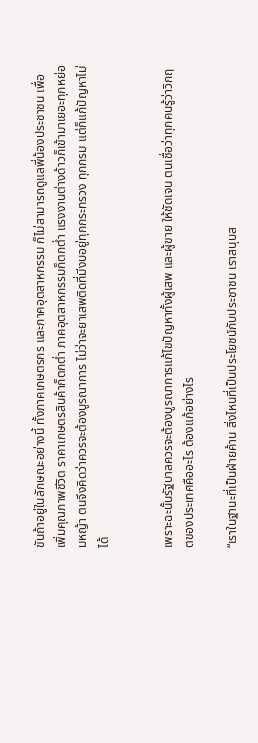ขันถ้าอยู่ในลักษณะอย่างนี้ ทั้งภาคเกษตรกร และภาคอุตสาหกรรม ก็ไม่สามารถดูแลพี่น้องประชาชน เพื่อเพิ่มคุณภาพชีวิต ราคาเกษตรสินค้าก็ตกต่ำ ภาคอุตสาหกรรมก็ตกต่ำ แรงงานต่างด้าวก็เข้ามาเยอะทุกหย่อมหญ้า ตนจึงคิดว่าควรจะต้องบูรณาการ ไม่ว่าจะยาเสพติดที่มีงบอยู่ทุกกระทรวง ทุกกรม แต่ก็แก้ปัญหาไม่ได้


เพราะฉะนั้นรัฐบาลควรจะต้องบูรณาการแก้ไขปัญหาทั้งผู้เสพ และผู้ขาย ให้ชัดเจน ตนเชื่อว่าทุกคนรู้ว่าวิกฤตของประเทศคืออะไร ต้องแก้อย่างไร

“เราในฐานะที่เป็นฝ่ายค้าน สิ่งไหนที่เป็นประโยชน์กับประชาชน เราสนุบส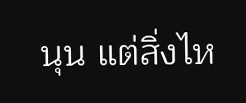นุน แต่สิ่งไห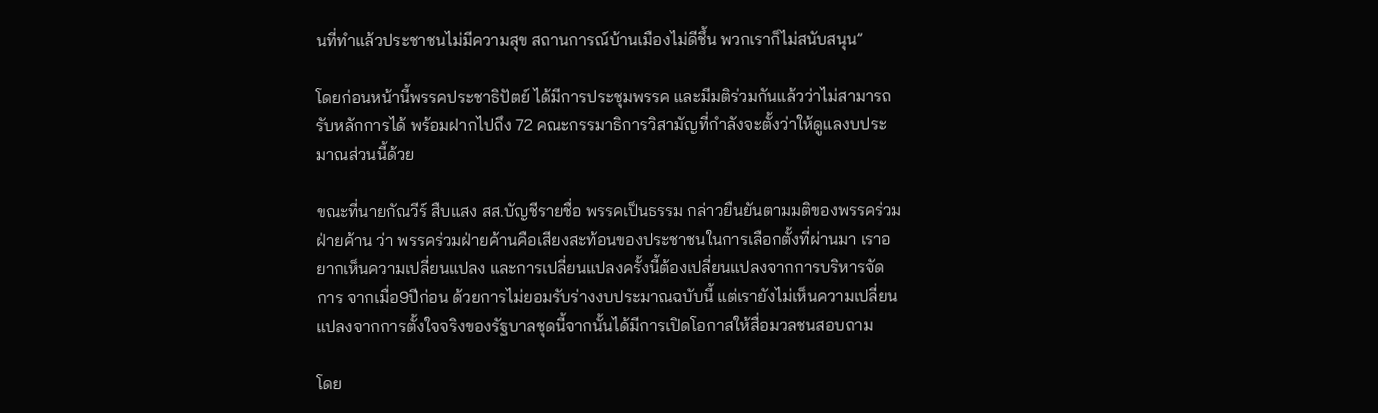นที่ทำแล้วประชาชนไม่มีความสุข สถานการณ์บ้านเมืองไม่ดีชึ้น พวกเราก็ไม่สนับสนุน”

โดยก่อนหน้านี้พรรคประชาธิปัตย์ ได้มีการประชุมพรรค และมีมติร่วมกันแล้วว่าไม่สามารถรับหลักการได้ พร้อมฝากไปถึง 72 คณะกรรมาธิการวิสามัญที่กำลังจะตั้งว่าให้ดูแลงบประมาณส่วนนี้ด้วย

ขณะที่นายกัณวีร์ สืบแสง สส.บัญชีรายชื่อ พรรคเป็นธรรม กล่าวยืนยันตามมติของพรรคร่วมฝ่ายค้าน ว่า พรรคร่วมฝ่ายค้านคือเสียงสะท้อนของประชาชนในการเลือกตั้งที่ผ่านมา เราอยากเห็นความเปลี่ยนแปลง และการเปลี่ยนแปลงครั้งนี้ต้องเปลี่ยนแปลงจากการบริหารจัดการ จากเมื่อ9ปีก่อน ด้วยการไม่ยอมรับร่างงบประมาณฉบับนี้ แต่เรายังไม่เห็นความเปลี่ยนแปลงจากการตั้งใจจริงของรัฐบาลชุดนี้จากนั้นได้มีการเปิดโอกาสให้สื่อมวลชนสอบถาม

โดย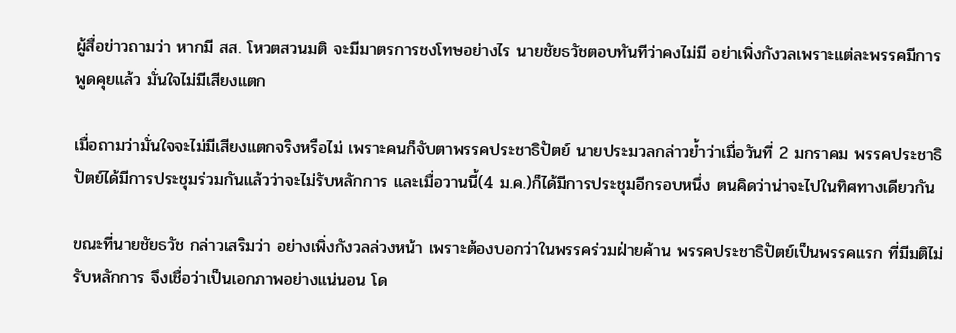ผู้สื่อข่าวถามว่า หากมี สส. โหวตสวนมติ จะมีมาตรการชงโทษอย่างไร นายชัยธวัชตอบทันทีว่าคงไม่มี อย่าเพิ่งกังวลเพราะแต่ละพรรคมีการพูดคุยแล้ว มั่นใจไม่มีเสียงแตก

เมื่อถามว่ามั่นใจจะไม่มีเสียงแตกจริงหรือไม่ เพราะคนก็จับตาพรรคประชาธิปัตย์ นายประมวลกล่าวย้ำว่าเมื่อวันที่ 2 มกราคม พรรคประชาธิปัตย์ได้มีการประชุมร่วมกันแล้วว่าจะไม่รับหลักการ และเมื่อวานนี้(4 ม.ค.)ก็ได้มีการประชุมอีกรอบหนึ่ง ตนคิดว่าน่าจะไปในทิศทางเดียวกัน

ขณะที่นายชัยธวัช กล่าวเสริมว่า อย่างเพิ่งกังวลล่วงหน้า เพราะต้องบอกว่าในพรรคร่วมฝ่ายค้าน พรรคประชาธิปัตย์เป็นพรรคแรก ที่มีมติไม่รับหลักการ จึงเชื่อว่าเป็นเอกภาพอย่างแน่นอน โด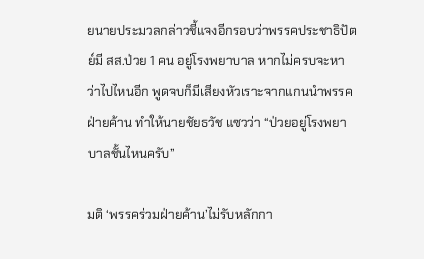ยนายประมวลกล่าวชี้แจงอีกรอบว่าพรรคประชาธิปัตย์มี สส.ป่วย 1 คน อยู่โรงพยาบาล หากไม่ครบจะหาว่าไปไหนอีก พูดจบก็มีเสียงหัวเราะจากแกนนำพรรคฝ่ายค้าน ทำให้นายชัยธวัช แซวว่า “ป่วยอยู่โรงพยาบาลชั้นไหนครับ”

มติ ‘พรรคร่วมฝ่ายค้าน’ไม่รับหลักกา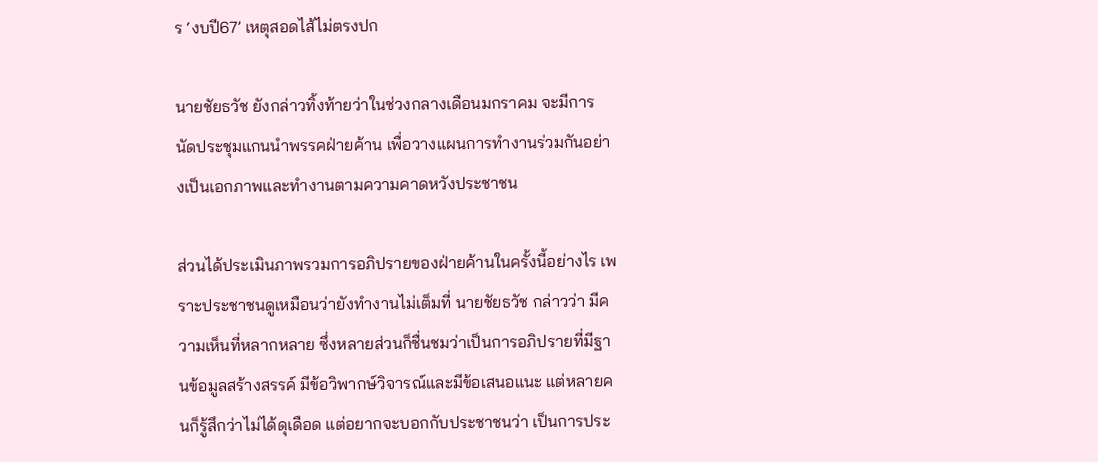ร ‘งบปี67’ เหตุสอดไส้ไม่ตรงปก

นายชัยธวัช ยังกล่าวทิ้งท้ายว่าในช่วงกลางเดือนมกราคม จะมีการนัดประชุมแกนนำพรรคฝ่ายค้าน เพื่อวางแผนการทำงานร่วมกันอย่างเป็นเอกภาพและทำงานตามความคาดหวังประชาชน

ส่วนได้ประเมินภาพรวมการอภิปรายของฝ่ายค้านในครั้งนี้อย่างไร เพราะประชาชนดูเหมือนว่ายังทำงานไม่เต็มที่ นายชัยธวัช กล่าวว่า มีความเห็นที่หลากหลาย ซึ่งหลายส่วนก็ชื่นชมว่าเป็นการอภิปรายที่มีฐานข้อมูลสร้างสรรค์ มีข้อวิพากษ์วิจารณ์และมีข้อเสนอแนะ แต่หลายคนก็รู้สึกว่าไม่ได้ดุเดือด แต่อยากจะบอกกับประชาชนว่า เป็นการประ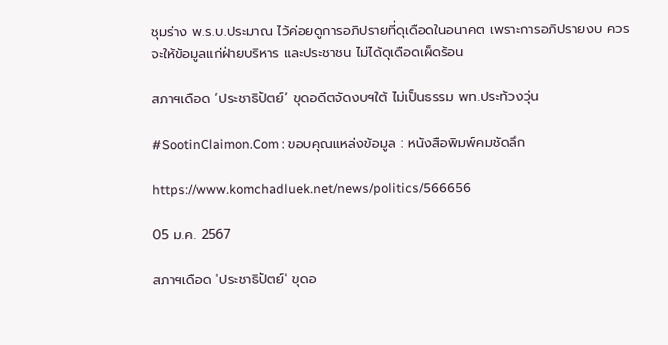ชุมร่าง พ.ร.บ.ประมาณ ไว้ค่อยดูการอภิปรายที่ดุเดือดในอนาคต เพราะการอภิปรายงบ ควรจะให้ข้อมูลแก่ฝ่ายบริหาร และประชาชน ไม่ได้ดุเดือดเผ็ดร้อน

สภาฯเดือด ‘ประชาธิปัตย์’ ขุดอดีตจัดงบฯใต้ ไม่เป็นธรรม พท.ประท้วงวุ่น

#SootinClaimon.Com : ขอบคุณแหล่งข้อมูล : หนังสือพิมพ์คมชัดลึก

https://www.komchadluek.net/news/politics/566656

05 ม.ค. 2567

สภาฯเดือด 'ประชาธิปัตย์' ขุดอ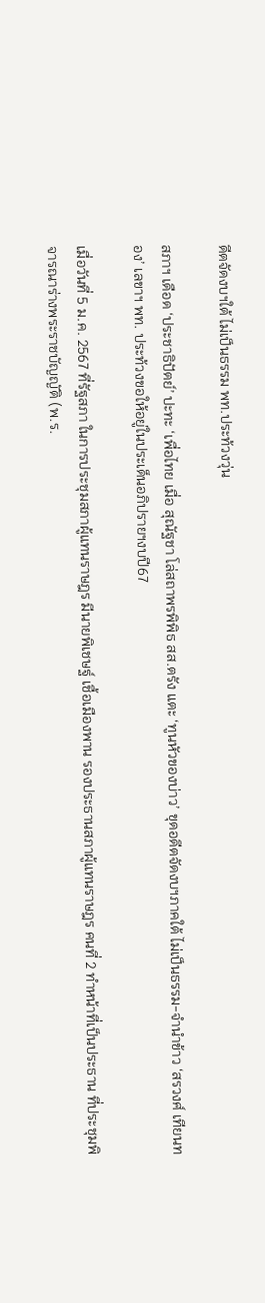ดีตจัดงบฯใต้ ไม่เป็นธรรม พท.ประท้วงวุ่น

สภาฯ เดือด ‘ประชาธิปัตย์’ ปะทะ ‘เพื่อไทย เมื่อ สุณัฐชา โล่สถาพรพิพิธ สส.ตรัง แตะ ‘ทูนหัวของบ่าว’ ขุดอดีตจัดงบฯภาคใต้ ไม่เป็นธรรม-จำนำข้าว ‘สรวงศ์ เทียนทอง’ เลขาฯ พท. ประท้วงขอให้อยู่ในประเด็นอภิปรายฯงบปี67

เมื่อวันที่ 5 ม.ค. 2567 ที่รัฐสภา ในการประชุมสภาผู้แทนราษฎร มีนายพิเชษฐ์ เชื้อเมืองพาน รองประธานสภาผู้แทนราษฎร คนที่ 2 ทำหน้าที่เป็นประธาน ที่ประชุมพิจารณาร่างพระราชบัญญัติ (พ.ร.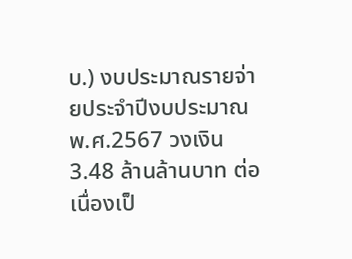บ.) งบประมาณรายจ่ายประจำปีงบประมาณ พ.ศ.2567 วงเงิน 3.48 ล้านล้านบาท ต่อเนื่องเป็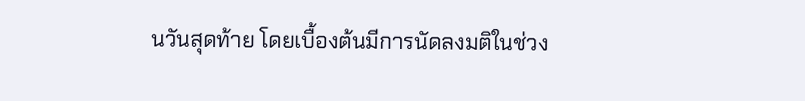นวันสุดท้าย โดยเบื้องต้นมีการนัดลงมติในช่วง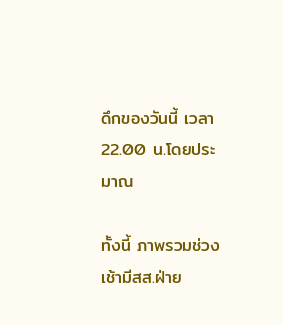ดึกของวันนี้ เวลา 22.00 น.โดยประมาณ

ทั้งนี้ ภาพรวมช่วงเช้ามีสส.ฝ่าย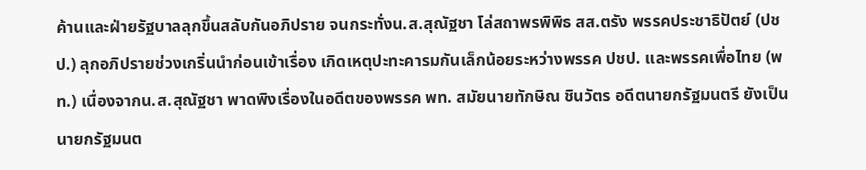ค้านและฝ่ายรัฐบาลลุกขึ้นสลับกันอภิปราย จนกระทั่งน.ส.สุณัฐชา โล่สถาพรพิพิธ สส.ตรัง พรรคประชาธิปัตย์ (ปชป.) ลุกอภิปรายช่วงเกริ่นนำก่อนเข้าเรื่อง เกิดเหตุปะทะคารมกันเล็กน้อยระหว่างพรรค ปชป. และพรรคเพื่อไทย (พท.) เนื่องจากน.ส.สุณัฐชา พาดพิงเรื่องในอดีตของพรรค พท. สมัยนายทักษิณ ชินวัตร อดีตนายกรัฐมนตรี ยังเป็นนายกรัฐมนต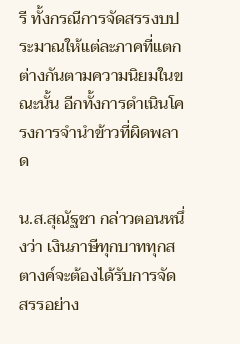รี ทั้งกรณีการจัดสรรงบประมาณให้แต่ละภาคที่แตกต่างกันตามความนิยมในขณะนั้น อีกทั้งการดำเนินโครงการจำนำข้าวที่ผิดพลาด

น.ส.สุณัฐชา กล่าวตอนหนึ่งว่า เงินภาษีทุกบาททุกสตางค์จะต้องได้รับการจัดสรรอย่าง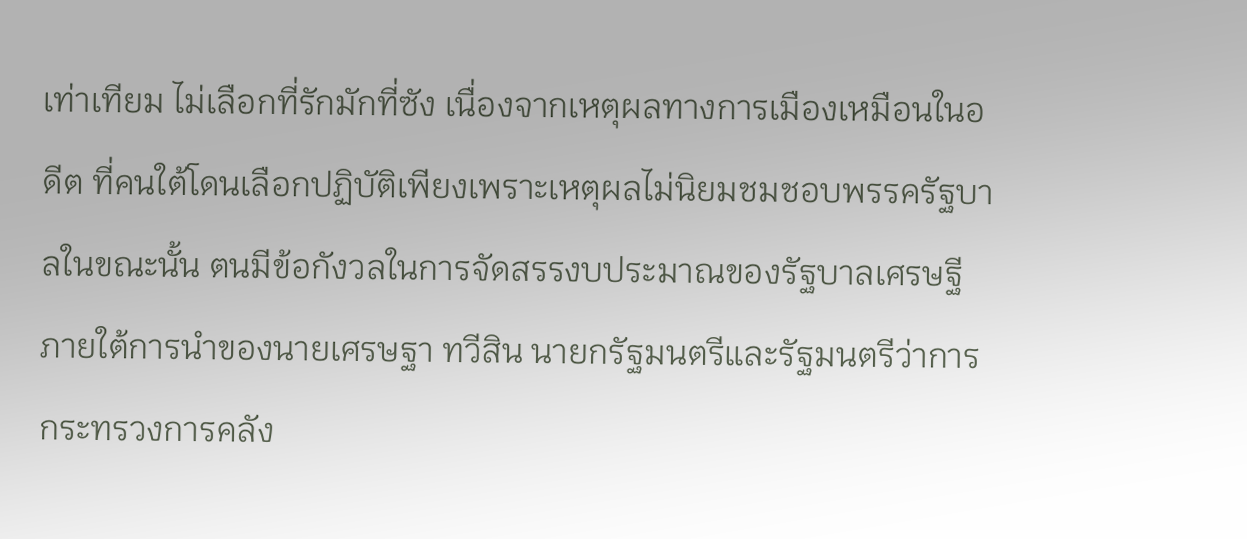เท่าเทียม ไม่เลือกที่รักมักที่ซัง เนื่องจากเหตุผลทางการเมืองเหมือนในอดีต ที่คนใต้โดนเลือกปฏิบัติเพียงเพราะเหตุผลไม่นิยมชมชอบพรรครัฐบาลในขณะนั้น ตนมีข้อกังวลในการจัดสรรงบประมาณของรัฐบาลเศรษฐีภายใต้การนำของนายเศรษฐา ทวีสิน นายกรัฐมนตรีและรัฐมนตรีว่าการกระทรวงการคลัง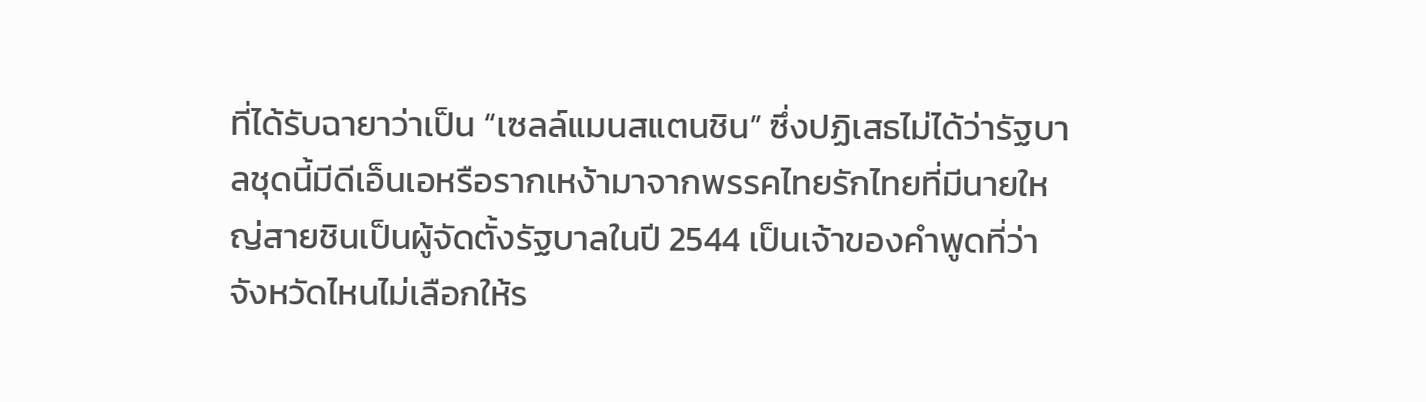ที่ได้รับฉายาว่าเป็น “เซลล์แมนสแตนชิน” ซึ่งปฏิเสธไม่ได้ว่ารัฐบาลชุดนี้มีดีเอ็นเอหรือรากเหง้ามาจากพรรคไทยรักไทยที่มีนายใหญ่สายชินเป็นผู้จัดตั้งรัฐบาลในปี 2544 เป็นเจ้าของคำพูดที่ว่าจังหวัดไหนไม่เลือกให้ร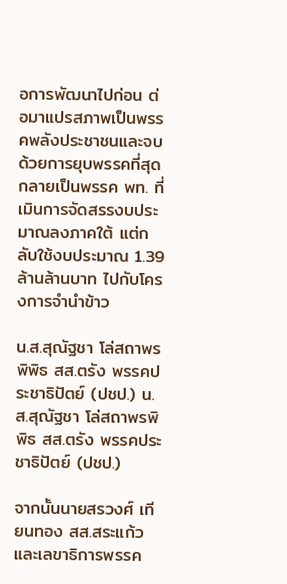อการพัฒนาไปก่อน ต่อมาแปรสภาพเป็นพรรคพลังประชาชนและจบด้วยการยุบพรรคที่สุดกลายเป็นพรรค พท. ที่เมินการจัดสรรงบประมาณลงภาคใต้ แต่กลับใช้งบประมาณ 1.39 ล้านล้านบาท ไปกับโครงการจำนำข้าว

น.ส.สุณัฐชา โล่สถาพรพิพิธ สส.ตรัง พรรคประชาธิปัตย์ (ปชป.) น.ส.สุณัฐชา โล่สถาพรพิพิธ สส.ตรัง พรรคประชาธิปัตย์ (ปชป.)

จากนั้นนายสรวงศ์ เทียนทอง สส.สระแก้ว และเลขาธิการพรรค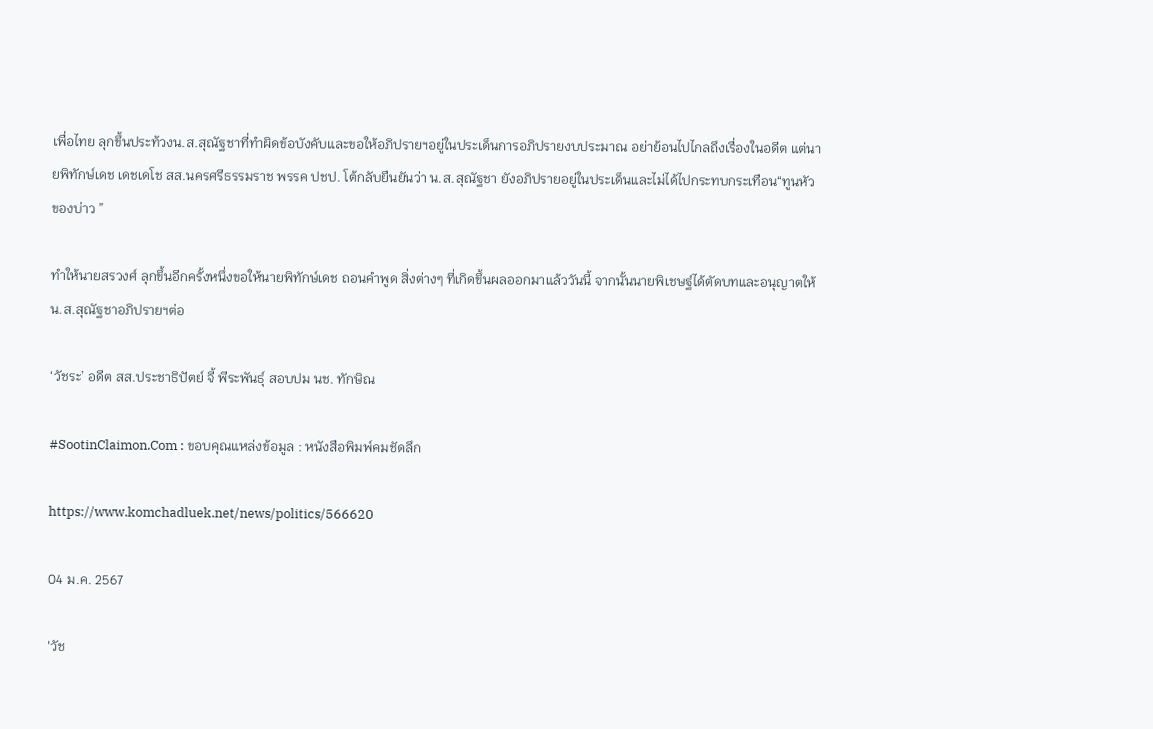เพื่อไทย ลุกขึ้นประท้วงน.ส.สุณัฐชาที่ทำผิดข้อบังคับและขอให้อภิปรายฯอยู่ในประเด็นการอภิปรายงบประมาณ อย่าย้อนไปไกลถึงเรื่องในอดีต แต่นายพิทักษ์เดช เดชเดโช สส.นครศรีธรรมราช พรรค ปชป. โต้กลับยืนยันว่า น.ส.สุณัฐชา ยังอภิปรายอยู่ในประเด็นและไม่ได้ไปกระทบกระเทือน“ทูนหัวของบ่าว ”

ทำให้นายสรวงศ์ ลุกขึ้นอีกครั้งหนึ่งขอให้นายพิทักษ์เดช ถอนคำพูด สิ่งต่างๆ ที่เกิดขึ้นผลออกมาแล้ววันนี้ จากนั้นนายพิเชษฐ์ได้ตัดบทและอนุญาตให้น.ส.สุณัฐชาอภิปรายฯต่อ

‘วัชระ’ อดีต สส.ประชาธิปัตย์ จี้ พีระพันธุ์ สอบปม นช. ทักษิณ

#SootinClaimon.Com : ขอบคุณแหล่งข้อมูล : หนังสือพิมพ์คมชัดลึก

https://www.komchadluek.net/news/politics/566620

04 ม.ค. 2567

'วัช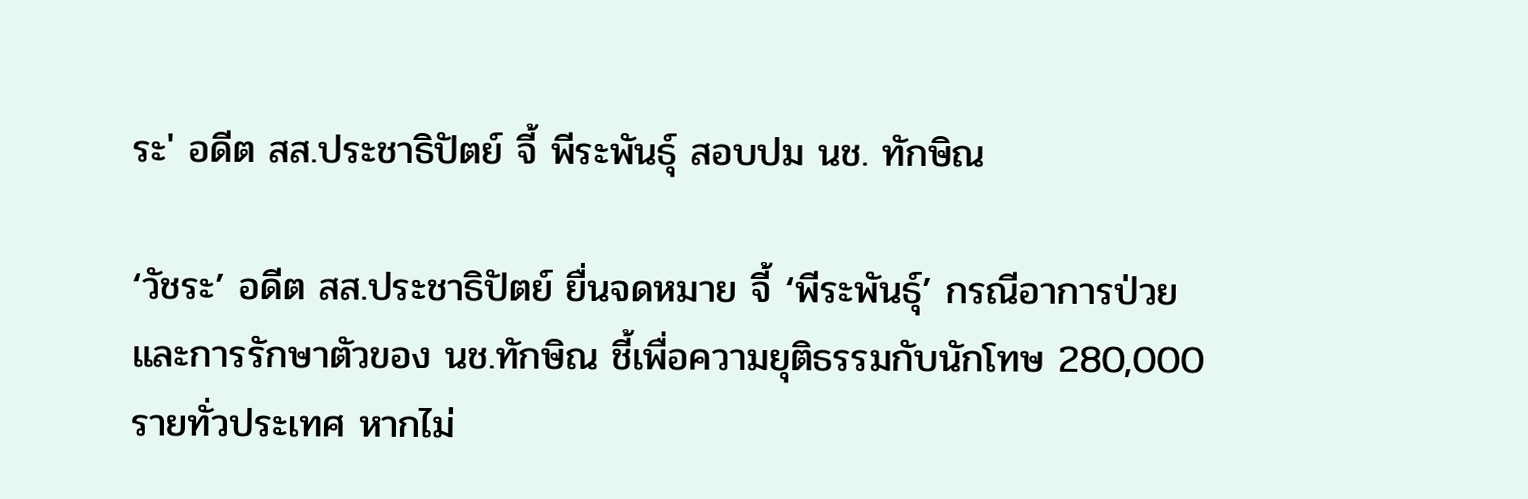ระ' อดีต สส.ประชาธิปัตย์ จี้ พีระพันธุ์ สอบปม นช. ทักษิณ

‘วัชระ’ อดีต สส.ประชาธิปัตย์ ยื่นจดหมาย จี้ ‘พีระพันธุ์’ กรณีอาการป่วยและการรักษาตัวของ นช.ทักษิณ ชี้เพื่อความยุติธรรมกับนักโทษ 280,000 รายทั่วประเทศ หากไม่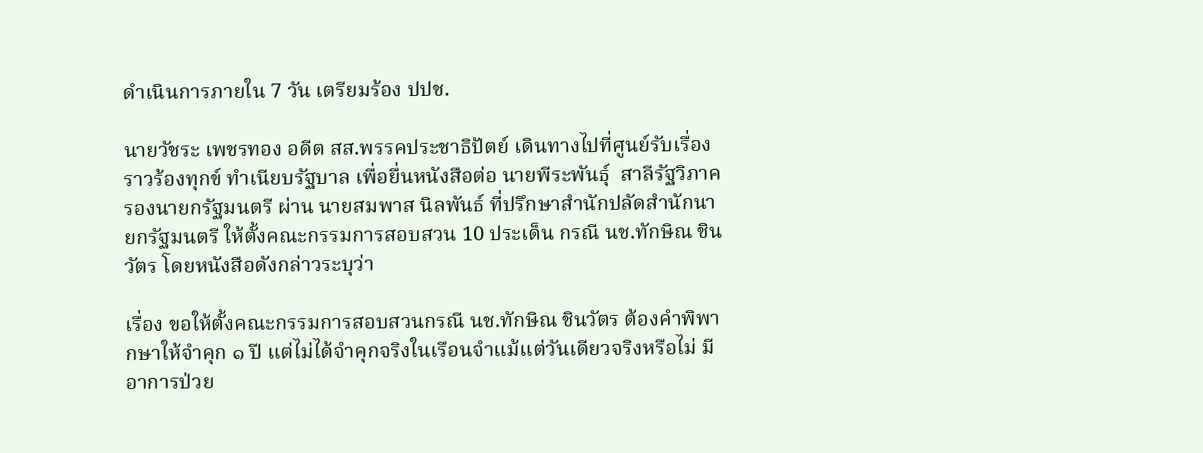ดำเนินการภายใน 7 วัน เตรียมร้อง ปปช.

นายวัชระ เพชรทอง อดีต สส.พรรคประชาธิปัตย์ เดินทางไปที่ศูนย์รับเรื่องราวร้องทุกข์ ทำเนียบรัฐบาล เพื่อยื่นหนังสือต่อ นายพีระพันธุ์  สาลีรัฐวิภาค  รองนายกรัฐมนตรี ผ่าน นายสมพาส นิลพันธ์ ที่ปรึกษาสำนักปลัดสำนักนายกรัฐมนตรี ให้ตั้งคณะกรรมการสอบสวน 10 ประเด็น กรณี นช.ทักษิณ ชินวัตร โดยหนังสือดังกล่าวระบุว่า

เรื่อง ขอให้ตั้งคณะกรรมการสอบสวนกรณี นช.ทักษิณ ชินวัตร ต้องคำพิพากษาให้จำคุก ๑ ปี แต่ไม่ได้จำคุกจริงในเรือนจำแม้แต่วันเดียวจริงหรือไม่ มีอาการป่วย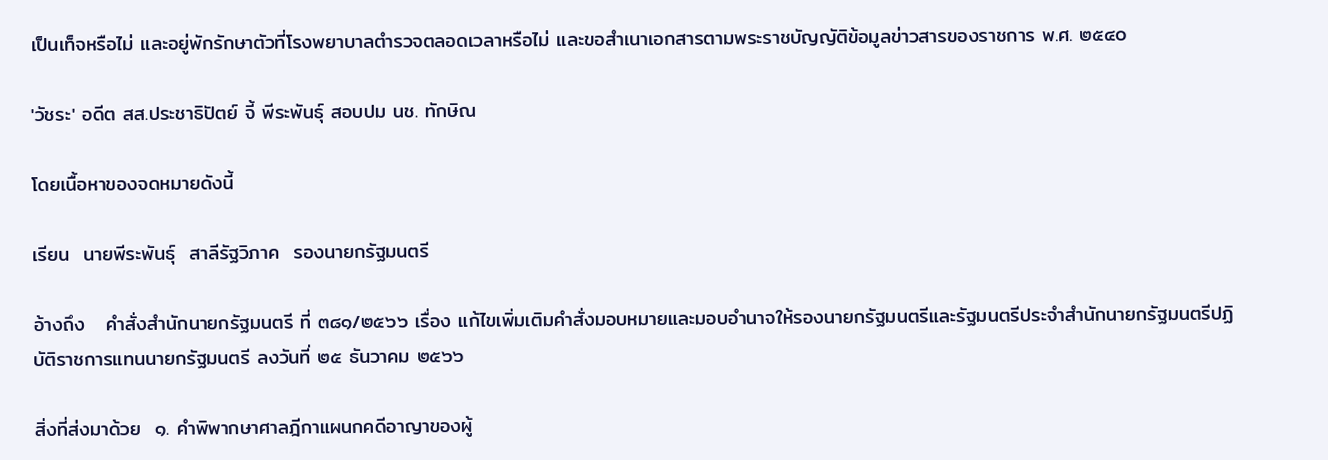เป็นเท็จหรือไม่ และอยู่พักรักษาตัวที่โรงพยาบาลตำรวจตลอดเวลาหรือไม่ และขอสำเนาเอกสารตามพระราชบัญญัติข้อมูลข่าวสารของราชการ พ.ศ. ๒๕๔๐

'วัชระ' อดีต สส.ประชาธิปัตย์ จี้ พีระพันธุ์ สอบปม นช. ทักษิณ

โดยเนื้อหาของจดหมายดังนี้

เรียน  นายพีระพันธุ์  สาลีรัฐวิภาค  รองนายกรัฐมนตรี

อ้างถึง   คำสั่งสำนักนายกรัฐมนตรี ที่ ๓๘๑/๒๕๖๖ เรื่อง แก้ไขเพิ่มเติมคำสั่งมอบหมายและมอบอำนาจให้รองนายกรัฐมนตรีและรัฐมนตรีประจำสำนักนายกรัฐมนตรีปฏิบัติราชการแทนนายกรัฐมนตรี ลงวันที่ ๒๕ ธันวาคม ๒๕๖๖

สิ่งที่ส่งมาด้วย  ๑. คำพิพากษาศาลฎีกาแผนกคดีอาญาของผู้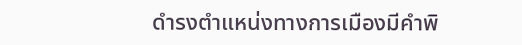ดำรงตำแหน่งทางการเมืองมีคำพิ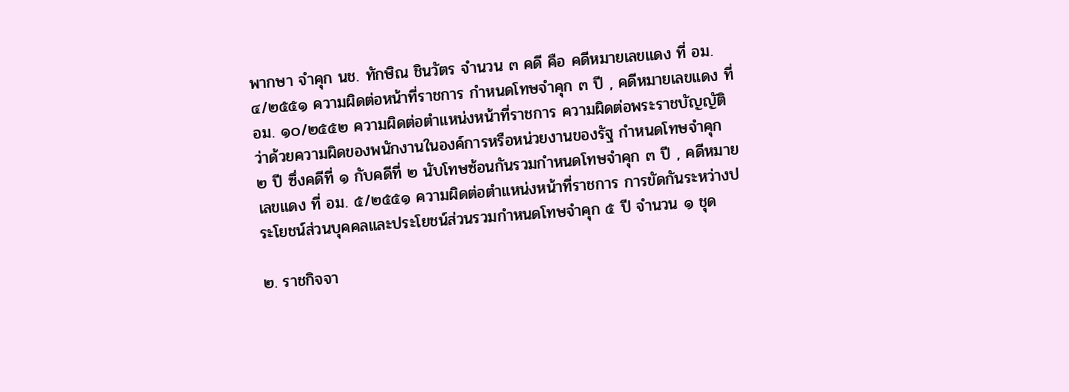พากษา จำคุก นช. ทักษิณ ชินวัตร จำนวน ๓ คดี คือ คดีหมายเลขแดง ที่ อม. ๔/๒๕๕๑ ความผิดต่อหน้าที่ราชการ กำหนดโทษจำคุก ๓ ปี , คดีหมายเลขแดง ที่ อม. ๑๐/๒๕๕๒ ความผิดต่อตำแหน่งหน้าที่ราชการ ความผิดต่อพระราชบัญญัติว่าด้วยความผิดของพนักงานในองค์การหรือหน่วยงานของรัฐ กำหนดโทษจำคุก ๒ ปี ซึ่งคดีที่ ๑ กับคดีที่ ๒ นับโทษซ้อนกันรวมกำหนดโทษจำคุก ๓ ปี , คดีหมายเลขแดง ที่ อม. ๕/๒๕๕๑ ความผิดต่อตำแหน่งหน้าที่ราชการ การขัดกันระหว่างประโยชน์ส่วนบุคคลและประโยชน์ส่วนรวมกำหนดโทษจำคุก ๕ ปี จำนวน ๑ ชุด

๒. ราชกิจจา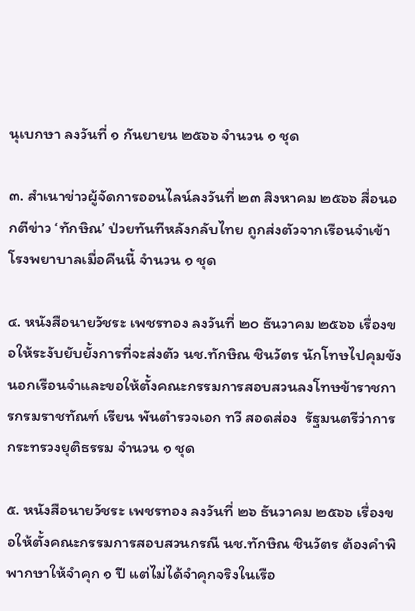นุเบกษา ลงวันที่ ๑ กันยายน ๒๕๖๖ จำนวน ๑ ชุด

๓. สำเนาข่าวผู้จัดการออนไลน์ลงวันที่ ๒๓ สิงหาคม ๒๕๖๖ สื่อนอกตีข่าว ‘ทักษิณ’ ป่วยทันทีหลังกลับไทย ถูกส่งตัวจากเรือนจำเข้าโรงพยาบาลเมื่อคืนนี้ จำนวน ๑ ชุด

๔. หนังสือนายวัชระ เพชรทอง ลงวันที่ ๒๐ ธันวาคม ๒๕๖๖ เรื่องขอให้ระงับยับยั้งการที่จะส่งตัว นช.ทักษิณ ชินวัตร นักโทษไปคุมขังนอกเรือนจำและขอให้ตั้งคณะกรรมการสอบสวนลงโทษข้าราชการกรมราชทัณฑ์ เรียน พันตำรวจเอก ทวี สอดส่อง  รัฐมนตรีว่าการกระทรวงยุติธรรม จำนวน ๑ ชุด

๕. หนังสือนายวัชระ เพชรทอง ลงวันที่ ๒๖ ธันวาคม ๒๕๖๖ เรื่องขอให้ตั้งคณะกรรมการสอบสวนกรณี นช.ทักษิณ ชินวัตร ต้องคำพิพากษาให้จำคุก ๑ ปี แต่ไม่ได้จำคุกจริงในเรือ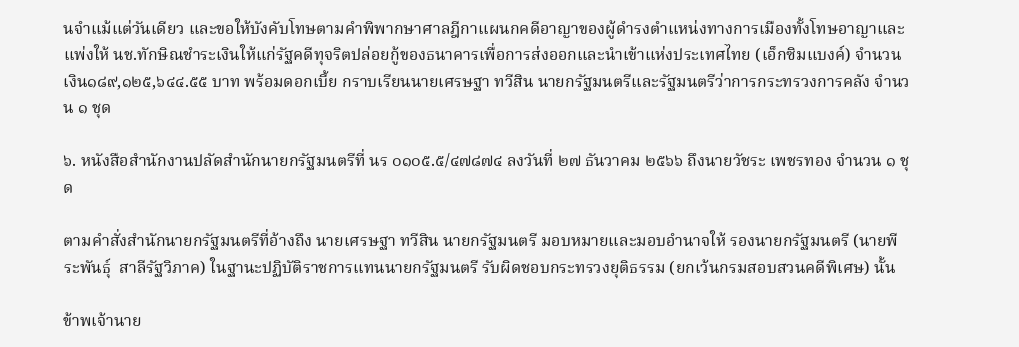นจำแม้แต่วันเดียว และขอให้บังคับโทษตามคำพิพากษาศาลฎีกาแผนกคดีอาญาของผู้ดำรงตำแหน่งทางการเมืองทั้งโทษอาญาและแพ่งให้ นช.ทักษิณชำระเงินให้แก่รัฐคดีทุจริตปล่อยกู้ของธนาคารเพื่อการส่งออกและนำเข้าแห่งประเทศไทย (เอ็กซิมแบงค์) จำนวนเงิน๑๘๙,๑๒๕,๖๔๔.๕๕ บาท พร้อมดอกเบี้ย กราบเรียนนายเศรษฐา ทวีสิน นายกรัฐมนตรีและรัฐมนตรีว่าการกระทรวงการคลัง จำนวน ๑ ชุด

๖. หนังสือสำนักงานปลัดสำนักนายกรัฐมนตรีที่ นร ๐๑๐๕.๕/๔๗๘๗๔ ลงวันที่ ๒๗ ธันวาคม ๒๕๖๖ ถึงนายวัชระ เพชรทอง จำนวน ๑ ชุด

ตามคำสั่งสำนักนายกรัฐมนตรีที่อ้างถึง นายเศรษฐา ทวีสิน นายกรัฐมนตรี มอบหมายและมอบอำนาจให้ รองนายกรัฐมนตรี (นายพีระพันธุ์  สาลีรัฐวิภาค) ในฐานะปฏิบัติราชการแทนนายกรัฐมนตรี รับผิดชอบกระทรวงยุติธรรม (ยกเว้นกรมสอบสวนคดีพิเศษ) นั้น

ข้าพเจ้านาย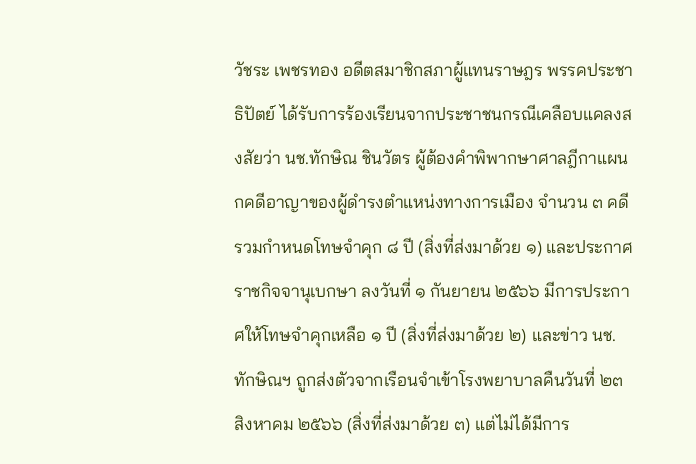วัชระ เพชรทอง อดีตสมาชิกสภาผู้แทนราษฎร พรรคประชาธิปัตย์ ได้รับการร้องเรียนจากประชาชนกรณีเคลือบแคลงสงสัยว่า นช.ทักษิณ ชินวัตร ผู้ต้องคำพิพากษาศาลฎีกาแผนกคดีอาญาของผู้ดำรงตำแหน่งทางการเมือง จำนวน ๓ คดี รวมกำหนดโทษจำคุก ๘ ปี (สิ่งที่ส่งมาด้วย ๑) และประกาศราชกิจจานุเบกษา ลงวันที่ ๑ กันยายน ๒๕๖๖ มีการประกาศให้โทษจำคุกเหลือ ๑ ปี (สิ่งที่ส่งมาด้วย ๒) และข่าว นช. ทักษิณฯ ถูกส่งตัวจากเรือนจำเข้าโรงพยาบาลคืนวันที่ ๒๓ สิงหาคม ๒๕๖๖ (สิ่งที่ส่งมาด้วย ๓) แต่ไม่ได้มีการ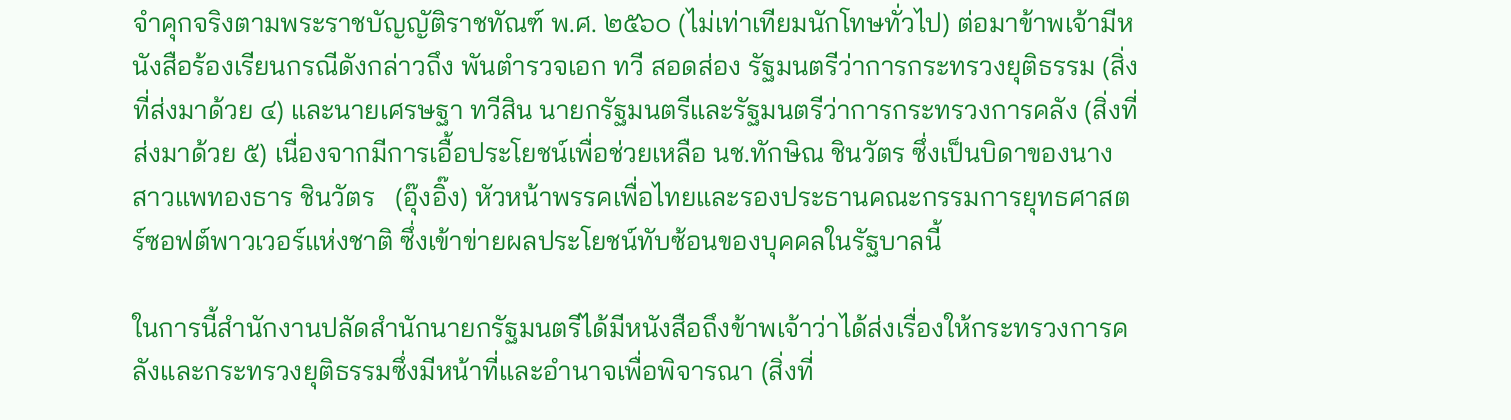จำคุกจริงตามพระราชบัญญัติราชทัณฑ์ พ.ศ. ๒๕๖๐ (ไม่เท่าเทียมนักโทษทั่วไป) ต่อมาข้าพเจ้ามีหนังสือร้องเรียนกรณีดังกล่าวถึง พันตำรวจเอก ทวี สอดส่อง รัฐมนตรีว่าการกระทรวงยุติธรรม (สิ่งที่ส่งมาด้วย ๔) และนายเศรษฐา ทวีสิน นายกรัฐมนตรีและรัฐมนตรีว่าการกระทรวงการคลัง (สิ่งที่ส่งมาด้วย ๕) เนื่องจากมีการเอื้อประโยชน์เพื่อช่วยเหลือ นช.ทักษิณ ชินวัตร ซึ่งเป็นบิดาของนางสาวแพทองธาร ชินวัตร   (อุ๊งอิ๊ง) หัวหน้าพรรคเพื่อไทยและรองประธานคณะกรรมการยุทธศาสตร์ซอฟต์พาวเวอร์แห่งชาติ ซึ่งเข้าข่ายผลประโยชน์ทับซ้อนของบุคคลในรัฐบาลนี้

ในการนี้สำนักงานปลัดสำนักนายกรัฐมนตรีได้มีหนังสือถึงข้าพเจ้าว่าได้ส่งเรื่องให้กระทรวงการคลังและกระทรวงยุติธรรมซึ่งมีหน้าที่และอำนาจเพื่อพิจารณา (สิ่งที่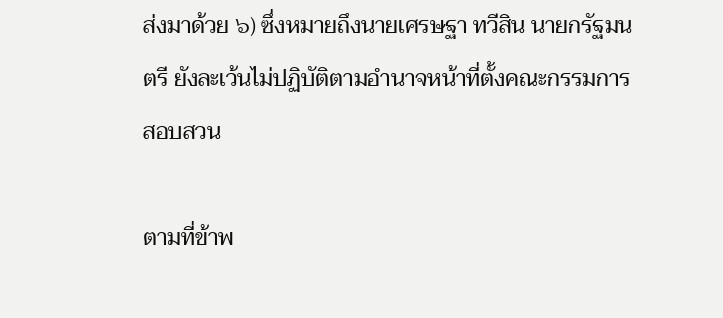ส่งมาด้วย ๖) ซึ่งหมายถึงนายเศรษฐา ทวีสิน นายกรัฐมนตรี ยังละเว้นไม่ปฏิบัติตามอำนาจหน้าที่ตั้งคณะกรรมการสอบสวน

ตามที่ข้าพ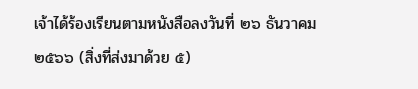เจ้าได้ร้องเรียนตามหนังสือลงวันที่ ๒๖ ธันวาคม ๒๕๖๖ (สิ่งที่ส่งมาด้วย ๕)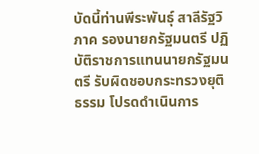บัดนี้ท่านพีระพันธุ์ สาลีรัฐวิภาค รองนายกรัฐมนตรี ปฏิบัติราชการแทนนายกรัฐมนตรี รับผิดชอบกระทรวงยุติธรรม โปรดดำเนินการ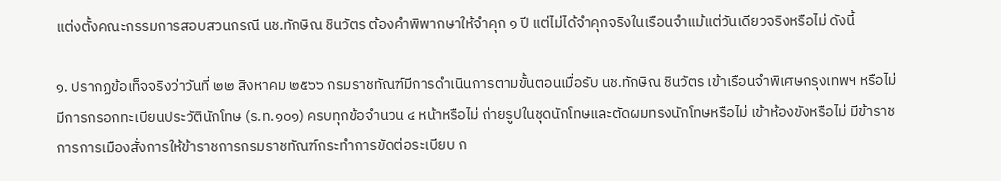แต่งตั้งคณะกรรมการสอบสวนกรณี นช.ทักษิณ ชินวัตร ต้องคำพิพากษาให้จำคุก ๑ ปี แต่ไม่ได้จำคุกจริงในเรือนจำแม้แต่วันเดียวจริงหรือไม่ ดังนี้

๑. ปรากฏข้อเท็จจริงว่าวันที่ ๒๒ สิงหาคม ๒๕๖๖ กรมราชทัณฑ์มีการดำเนินการตามขั้นตอนเมื่อรับ นช.ทักษิณ ชินวัตร เข้าเรือนจำพิเศษกรุงเทพฯ หรือไม่ มีการกรอกทะเบียนประวัตินักโทษ (ร.ท.๑๐๑) ครบทุกข้อจำนวน ๔ หน้าหรือไม่ ถ่ายรูปในชุดนักโทษและตัดผมทรงนักโทษหรือไม่ เข้าห้องขังหรือไม่ มีข้าราชการการเมืองสั่งการให้ข้าราชการกรมราชทัณฑ์กระทำการขัดต่อระเบียบ ก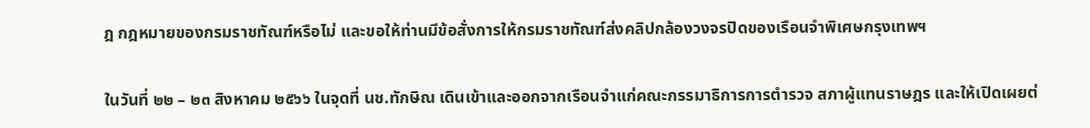ฎ กฎหมายของกรมราชทัณฑ์หรือไม่ และขอให้ท่านมีข้อสั่งการให้กรมราชทัณฑ์ส่งคลิปกล้องวงจรปิดของเรือนจำพิเศษกรุงเทพฯ

ในวันที่ ๒๒ – ๒๓ สิงหาคม ๒๕๖๖ ในจุดที่ นช.ทักษิณ เดินเข้าและออกจากเรือนจำแก่คณะกรรมาธิการการตำรวจ สภาผู้แทนราษฎร และให้เปิดเผยต่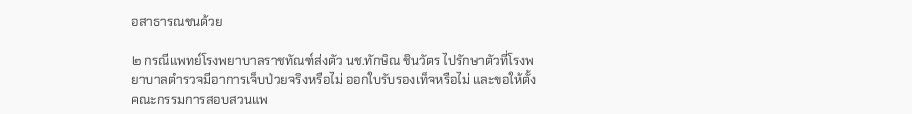อสาธารณชนด้วย

๒ กรณีแพทย์โรงพยาบาลราชทัณฑ์ส่งตัว นช.ทักษิณ ชินวัตร ไปรักษาตัวที่โรงพยาบาลตำรวจมีอาการเจ็บป่วยจริงหรือไม่ ออกใบรับรองเท็จหรือไม่ และขอให้ตั้งคณะกรรมการสอบสวนแพ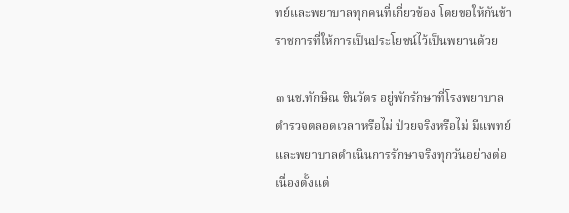ทย์และพยาบาลทุกคนที่เกี่ยวข้อง โดยขอให้กันข้าราชการที่ให้การเป็นประโยชน์ไว้เป็นพยานด้วย

๓ นช.ทักษิณ ชินวัตร อยู่พักรักษาที่โรงพยาบาลตำรวจตลอดเวลาหรือไม่ ป่วยจริงหรือไม่ มีแพทย์และพยาบาลดำเนินการรักษาจริงทุกวันอย่างต่อเนื่องตั้งแต่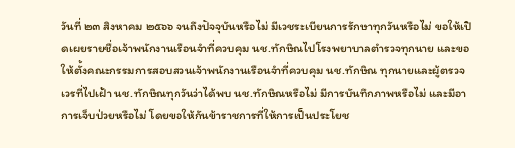วันที่ ๒๓ สิงหาคม ๒๕๖๖ จนถึงปัจจุบันหรือไม่ มีเวชระเบียนการรักษาทุกวันหรือไม่ ขอให้เปิดเผยรายชื่อเจ้าพนักงานเรือนจำที่ควบคุม นช.ทักษิณไปโรงพยาบาลตำรวจทุกนาย และขอให้ตั้งคณะกรรมการสอบสวนเจ้าพนักงานเรือนจำที่ควบคุม นช.ทักษิณ ทุกนายและผู้ตรวจเวรที่ไปเฝ้า นช.ทักษิณทุกวันว่าได้พบ นช.ทักษิณหรือไม่ มีการบันทึกภาพหรือไม่ และมีอาการเจ็บป่วยหรือไม่ โดยขอให้กันข้าราชการที่ให้การเป็นประโยช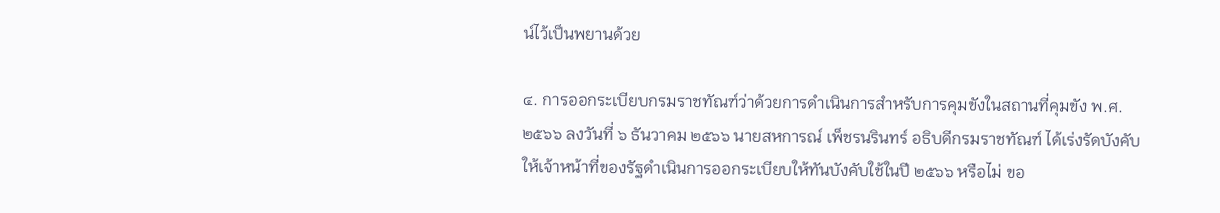น์ไว้เป็นพยานด้วย

๔. การออกระเบียบกรมราชทัณฑ์ว่าด้วยการดำเนินการสำหรับการคุมขังในสถานที่คุมขัง พ.ศ. ๒๕๖๖ ลงวันที่ ๖ ธันวาคม ๒๕๖๖ นายสหการณ์ เพ็ชรนรินทร์ อธิบดีกรมราชทัณฑ์ ได้เร่งรัดบังคับให้เจ้าหน้าที่ของรัฐดำเนินการออกระเบียบให้ทันบังคับใช้ในปี ๒๕๖๖ หรือไม่ ขอ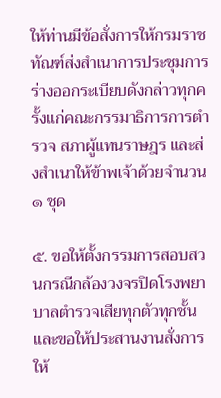ให้ท่านมีข้อสั่งการให้กรมราชทัณฑ์ส่งสำเนาการประชุมการร่างออกระเบียบดังกล่าวทุกครั้งแก่คณะกรรมาธิการการตำรวจ สภาผู้แทนราษฎร และส่งสำเนาให้ข้าพเจ้าด้วยจำนวน ๑ ชุด

๕. ขอให้ตั้งกรรมการสอบสวนกรณีกล้องวงจรปิดโรงพยาบาลตำรวจเสียทุกตัวทุกชั้นและขอให้ประสานงานสั่งการให้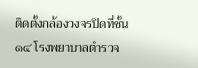ติดตั้งกล้องวงจรปิดที่ชั้น ๑๔ โรงพยาบาลตำรวจ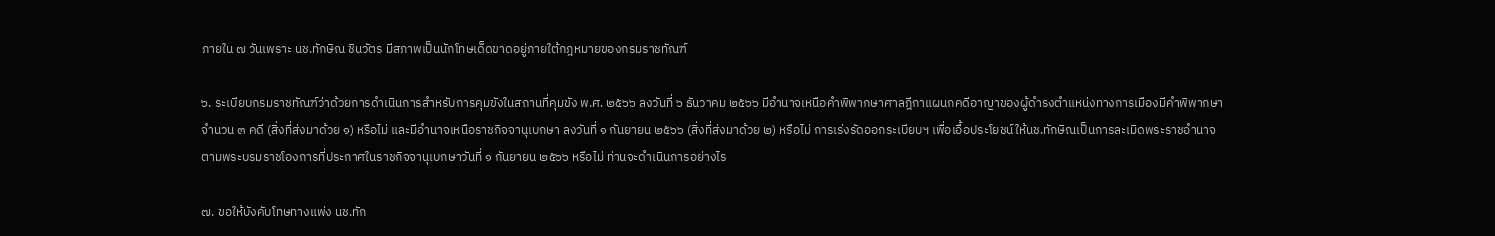ภายใน ๗ วันเพราะ นช.ทักษิณ ชินวัตร มีสภาพเป็นนักโทษเด็ดขาดอยู่ภายใต้กฎหมายของกรมราชทัณฑ์

๖. ระเบียบกรมราชทัณฑ์ว่าด้วยการดำเนินการสำหรับการคุมขังในสถานที่คุมขัง พ.ศ. ๒๕๖๖ ลงวันที่ ๖ ธันวาคม ๒๕๖๖ มีอำนาจเหนือคำพิพากษาศาลฎีกาแผนกคดีอาญาของผู้ดำรงตำแหน่งทางการเมืองมีคำพิพากษา จำนวน ๓ คดี (สิ่งที่ส่งมาด้วย ๑) หรือไม่ และมีอำนาจเหนือราชกิจจานุเบกษา ลงวันที่ ๑ กันยายน ๒๕๖๖ (สิ่งที่ส่งมาด้วย ๒) หรือไม่ การเร่งรัดออกระเบียบฯ เพื่อเอื้อประโยชน์ให้นช.ทักษิณเป็นการละเมิดพระราชอำนาจตามพระบรมราชโองการที่ประกาศในราชกิจจานุเบกษาวันที่ ๑ กันยายน ๒๕๖๖ หรือไม่ ท่านจะดำเนินการอย่างไร

๗. ขอให้บังคับโทษทางแพ่ง นช.ทัก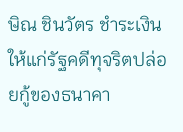ษิณ ชินวัตร ชำระเงินให้แก่รัฐคดีทุจริตปล่อยกู้ของธนาคา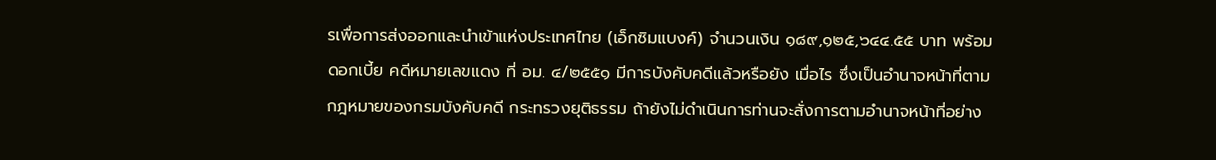รเพื่อการส่งออกและนำเข้าแห่งประเทศไทย (เอ็กซิมแบงค์) จำนวนเงิน ๑๘๙,๑๒๕,๖๔๔.๕๕ บาท พร้อมดอกเบี้ย คดีหมายเลขแดง ที่ อม. ๔/๒๕๕๑ มีการบังคับคดีแล้วหรือยัง เมื่อไร ซึ่งเป็นอำนาจหน้าที่ตามกฎหมายของกรมบังคับคดี กระทรวงยุติธรรม ถ้ายังไม่ดำเนินการท่านจะสั่งการตามอำนาจหน้าที่อย่าง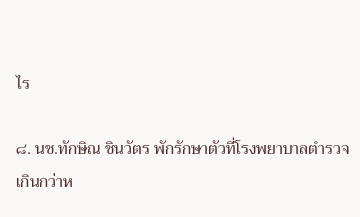ไร

๘. นช.ทักษิณ ชินวัตร พักรักษาตัวที่โรงพยาบาลตำรวจเกินกว่าห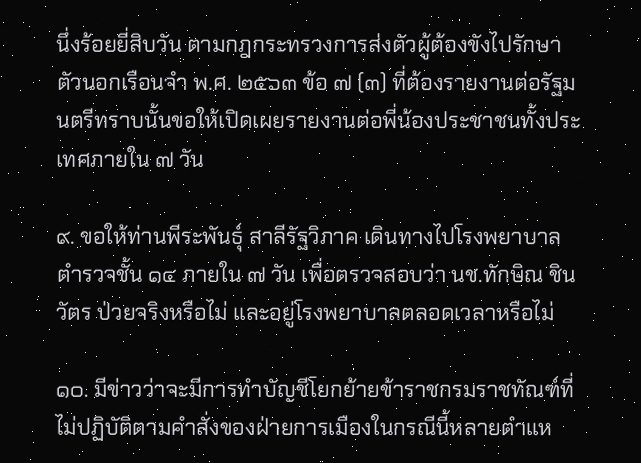นึ่งร้อยยี่สิบวัน ตามกฎกระทรวงการส่งตัวผู้ต้องขังไปรักษาตัวนอกเรือนจำ พ.ศ. ๒๕๖๓ ข้อ ๗ (๓) ที่ต้องรายงานต่อรัฐมนตรีทราบนั้นขอให้เปิดเผยรายงานต่อพี่น้องประชาชนทั้งประเทศภายใน ๗ วัน

๙. ขอให้ท่านพีระพันธุ์ สาลีรัฐวิภาค เดินทางไปโรงพยาบาลตำรวจชั้น ๑๔ ภายใน ๗ วัน เพื่อตรวจสอบว่า นช.ทักษิณ ชินวัตร ป่วยจริงหรือไม่ และอยู่โรงพยาบาลตลอดเวลาหรือไม่

๑๐. มีข่าวว่าจะมีการทำบัญชีโยกย้ายข้าราชกรมราชทัณฑ์ที่ไม่ปฏิบัติตามคำสั่งของฝ่ายการเมืองในกรณีนี้หลายตำแห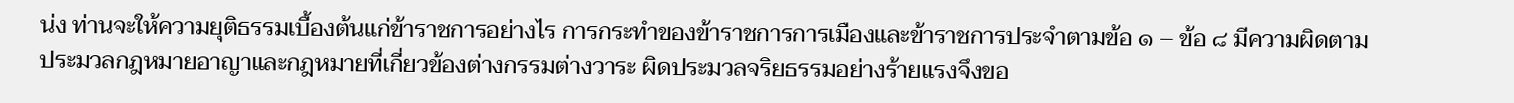น่ง ท่านจะให้ความยุติธรรมเบื้องต้นแก่ข้าราชการอย่างไร การกระทำของข้าราชการการเมืองและข้าราชการประจำตามข้อ ๑ – ข้อ ๘ มีความผิดตามประมวลกฎหมายอาญาและกฎหมายที่เกี่ยวข้องต่างกรรมต่างวาระ ผิดประมวลจริยธรรมอย่างร้ายแรงจึงขอ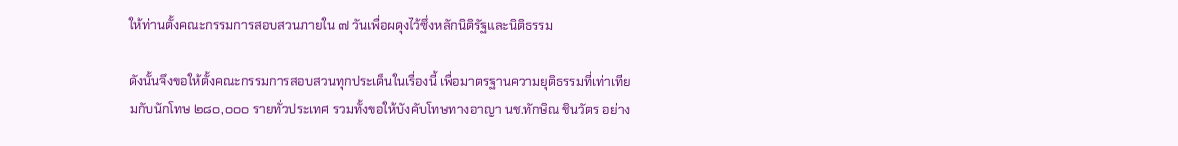ให้ท่านตั้งคณะกรรมการสอบสวนภายใน ๗ วันเพื่อผดุงไว้ซึ่งหลักนิติรัฐและนิติธรรม

ดังนั้นจึงขอให้ตั้งคณะกรรมการสอบสวนทุกประเด็นในเรื่องนี้ เพื่อมาตรฐานความยุติธรรมที่เท่าเทียมกับนักโทษ ๒๘๐,๐๐๐ รายทั่วประเทศ รวมทั้งขอให้บังคับโทษทางอาญา นช.ทักษิณ ชินวัตร อย่าง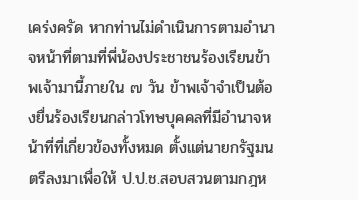เคร่งครัด หากท่านไม่ดำเนินการตามอำนาจหน้าที่ตามที่พี่น้องประชาชนร้องเรียนข้าพเจ้ามานี้ภายใน ๗ วัน ข้าพเจ้าจำเป็นต้องยื่นร้องเรียนกล่าวโทษบุคคลที่มีอำนาจหน้าที่ที่เกี่ยวข้องทั้งหมด ตั้งแต่นายกรัฐมนตรีลงมาเพื่อให้ ป.ป.ช.สอบสวนตามกฎห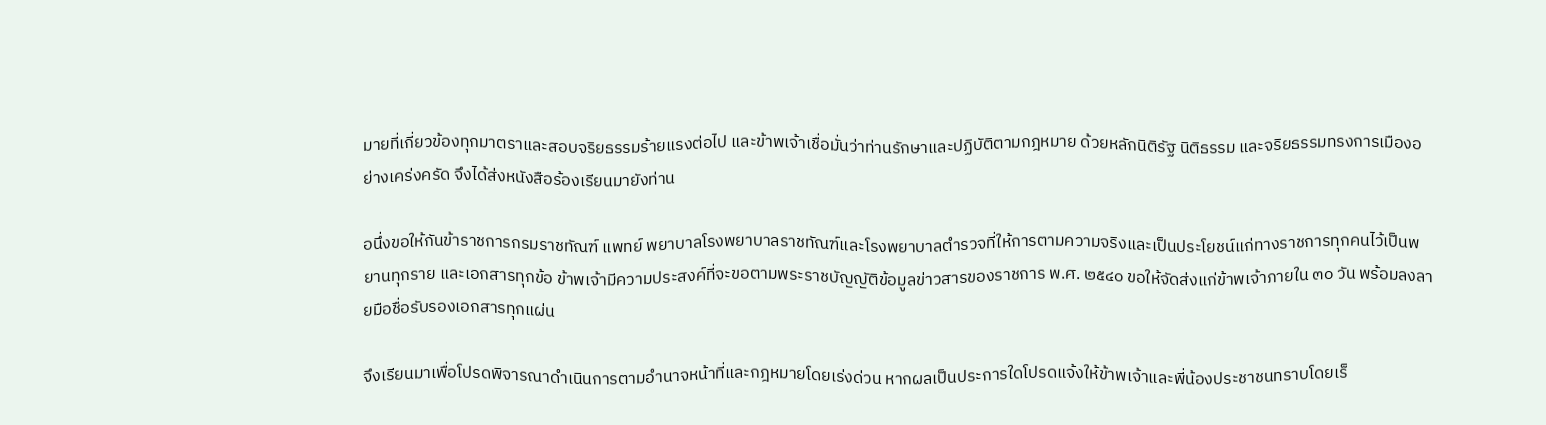มายที่เกี่ยวข้องทุกมาตราและสอบจริยธรรมร้ายแรงต่อไป และข้าพเจ้าเชื่อมั่นว่าท่านรักษาและปฏิบัติตามกฎหมาย ด้วยหลักนิติรัฐ นิติธรรม และจริยธรรมทรงการเมืองอย่างเคร่งครัด จึงได้ส่งหนังสือร้องเรียนมายังท่าน

อนึ่งขอให้กันข้าราชการกรมราชทัณฑ์ แพทย์ พยาบาลโรงพยาบาลราชทัณฑ์และโรงพยาบาลตำรวจที่ให้การตามความจริงและเป็นประโยชน์แก่ทางราชการทุกคนไว้เป็นพยานทุกราย และเอกสารทุกข้อ ข้าพเจ้ามีความประสงค์ที่จะขอตามพระราชบัญญัติข้อมูลข่าวสารของราชการ พ.ศ. ๒๕๔๐ ขอให้จัดส่งแก่ข้าพเจ้าภายใน ๓๐ วัน พร้อมลงลายมือชื่อรับรองเอกสารทุกแผ่น

จึงเรียนมาเพื่อโปรดพิจารณาดำเนินการตามอำนาจหน้าที่และกฎหมายโดยเร่งด่วน หากผลเป็นประการใดโปรดแจ้งให้ข้าพเจ้าและพี่น้องประชาชนทราบโดยเร็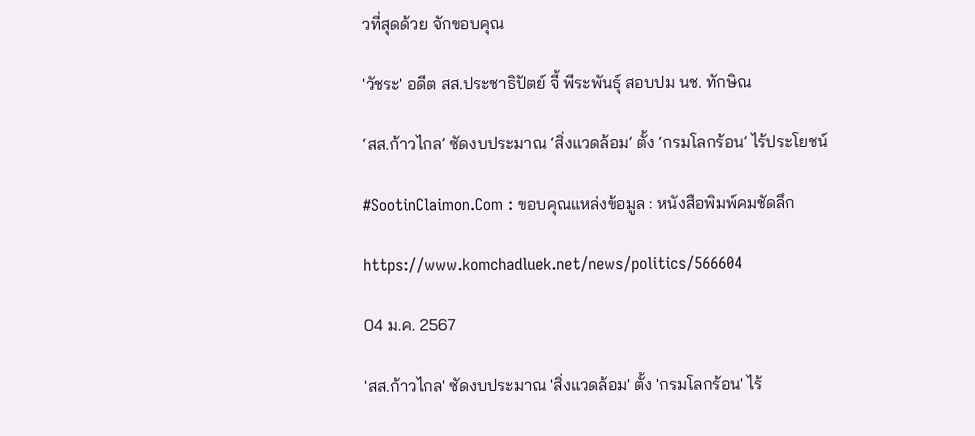วที่สุดด้วย จักขอบคุณ

'วัชระ' อดีต สส.ประชาธิปัตย์ จี้ พีระพันธุ์ สอบปม นช. ทักษิณ

‘สส.ก้าวไกล’ ซัดงบประมาณ ‘สิ่งแวดล้อม’ ตั้ง ‘กรมโลกร้อน’ ไร้ประโยชน์

#SootinClaimon.Com : ขอบคุณแหล่งข้อมูล : หนังสือพิมพ์คมชัดลึก

https://www.komchadluek.net/news/politics/566604

04 ม.ค. 2567

'สส.ก้าวไกล' ซัดงบประมาณ 'สิ่งแวดล้อม' ตั้ง 'กรมโลกร้อน' ไร้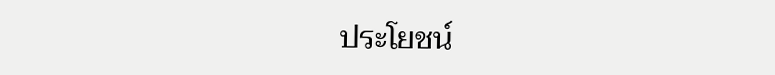ประโยชน์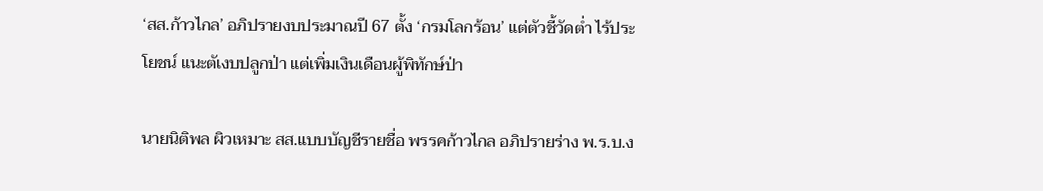‘สส.ก้าวไกล’ อภิปรายงบประมาณปี 67 ตั้ง ‘กรมโลกร้อน’ แต่ตัวชี้วัดต่ำ ไร้ประโยชน์ แนะตัเงบปลูกป่า แต่เพิ่มเงินเดือนผู้พิทักษ์ป่า

นายนิติพล ผิวเหมาะ สส.แบบบัญชีรายชื่อ พรรคก้าวไกล อภิปรายร่าง พ.ร.บ.ง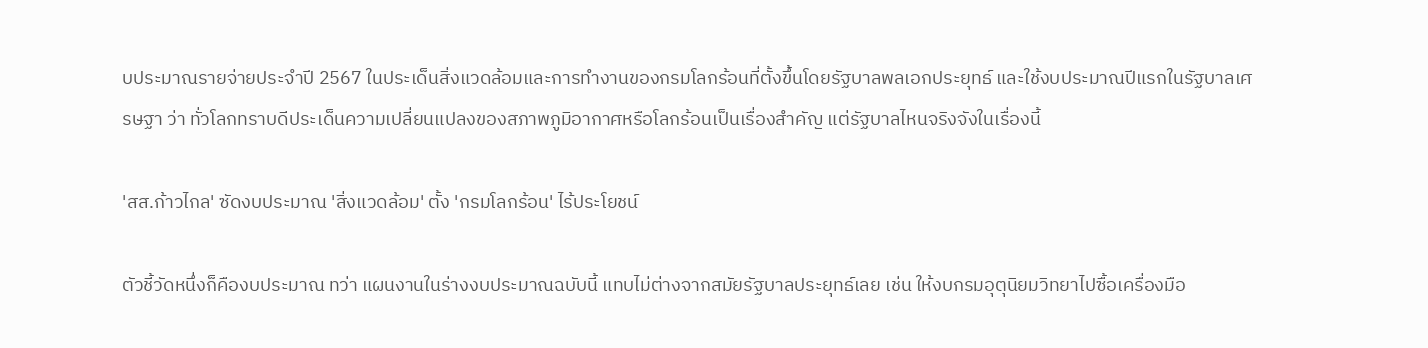บประมาณรายจ่ายประจำปี 2567 ในประเด็นสิ่งแวดล้อมและการทำงานของกรมโลกร้อนที่ตั้งขึ้นโดยรัฐบาลพลเอกประยุทธ์ และใช้งบประมาณปีแรกในรัฐบาลเศรษฐา ว่า ทั่วโลกทราบดีประเด็นความเปลี่ยนแปลงของสภาพภูมิอากาศหรือโลกร้อนเป็นเรื่องสำคัญ แต่รัฐบาลไหนจริงจังในเรื่องนี้

'สส.ก้าวไกล' ซัดงบประมาณ 'สิ่งแวดล้อม' ตั้ง 'กรมโลกร้อน' ไร้ประโยชน์

ตัวชี้วัดหนึ่งก็คืองบประมาณ ทว่า แผนงานในร่างงบประมาณฉบับนี้ แทบไม่ต่างจากสมัยรัฐบาลประยุทธ์เลย เช่น ให้งบกรมอุตุนิยมวิทยาไปซื้อเครื่องมือ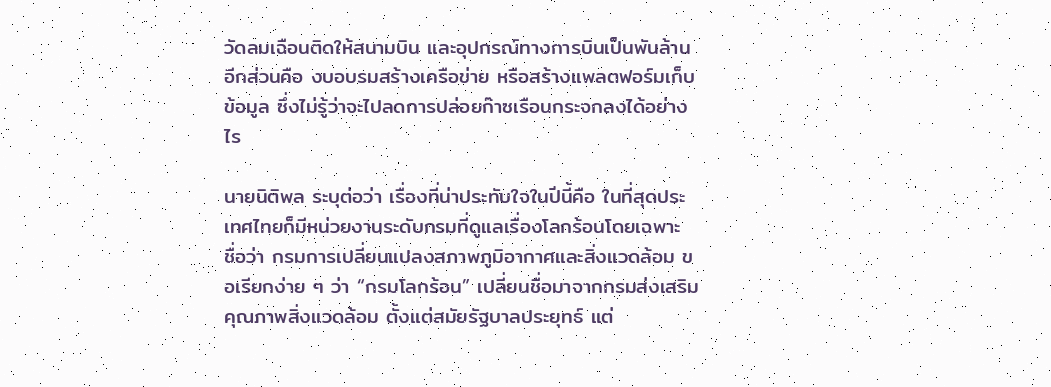วัดลมเฉือนติดให้สนามบิน และอุปกรณ์ทางการบินเป็นพันล้าน อีกส่วนคือ งบอบรมสร้างเครือข่าย หรือสร้างแพลตฟอร์มเก็บข้อมูล ซึ่งไม่รู้ว่าจะไปลดการปล่อยก๊าซเรือนกระจกลงได้อย่างไร

นายนิติพล ระบุต่อว่า เรื่องที่น่าประทับใจในปีนี้คือ ในที่สุดประเทศไทยก็มีหน่วยงานระดับกรมที่ดูแลเรื่องโลกร้อนโดยเฉพาะ ชื่อว่า กรมการเปลี่ยนแปลงสภาพภูมิอากาศและสิ่งแวดล้อม ขอเรียกง่าย ๆ ว่า “กรมโลกร้อน” เปลี่ยนชื่อมาจากกรมส่งเสริมคุณภาพสิ่งแวดล้อม ตั้งแต่สมัยรัฐบาลประยุทธ์ แต่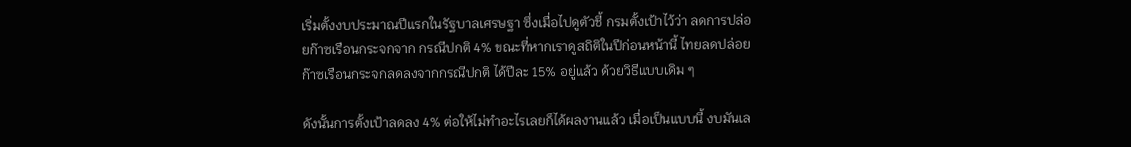เริ่มตั้งงบประมาณปีแรกในรัฐบาลเศรษฐา ซึ่งเมื่อไปดูตัวชี้ กรมตั้งเป้าไว้ว่า ลดการปล่อยก๊าซเรือนกระจกจาก กรณีปกติ 4% ขณะที่หากเราดูสถิติในปีก่อนหน้านี้ ไทยลดปล่อยก๊าซเรือนกระจกลดลงจากกรณีปกติ ได้ปีละ 15% อยู่แล้ว ด้วยวิธีแบบเดิม ๆ

ดังนั้นการตั้งเป้าลดลง 4% ต่อให้ไม่ทำอะไรเลยก็ได้ผลงานแล้ว เมื่อเป็นแบบนี้ งบมันเล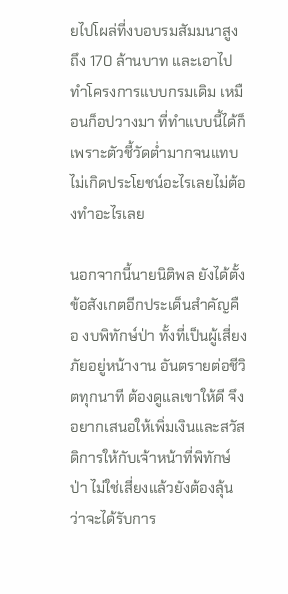ยไปโผล่ที่งบอบรมสัมมนาสูงถึง 170 ล้านบาท และเอาไปทำโครงการแบบกรมเดิม เหมือนก็อปวางมา ที่ทำแบบนี้ได้ก็เพราะตัวชี้วัดต่ำมากจนแทบไม่เกิดประโยชน์อะไรเลยไม่ต้องทำอะไรเลย

นอกจากนี้นายนิติพล ยังได้ตั้งข้อสังเกตอีกประเด็นสำคัญคือ งบพิทักษ์ป่า ทั้งที่เป็นผู้เสี่ยงภัยอยู่หน้างาน อันตรายต่อชีวิตทุกนาที ต้องดูแลเขาให้ดี จึงอยากเสนอให้เพิ่มเงินและสวัสดิการให้กับเจ้าหน้าที่พิทักษ์ป่า ไม่ใช่เสี่ยงแล้วยังต้องลุ้นว่าจะได้รับการ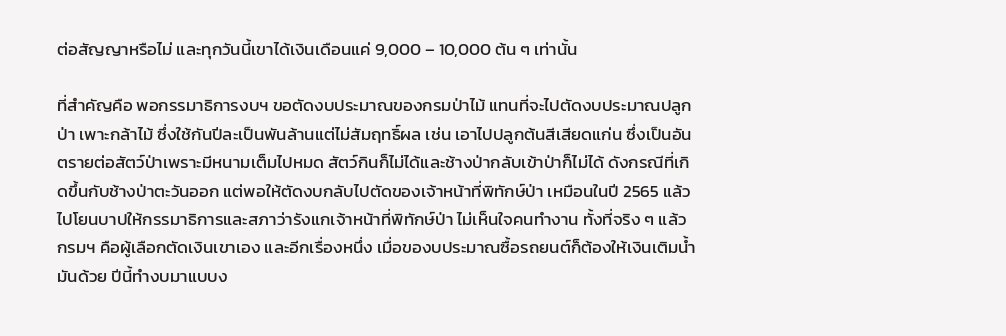ต่อสัญญาหรือไม่ และทุกวันนี้เขาได้เงินเดือนแค่ 9,000 – 10,000 ต้น ๆ เท่านั้น

ที่สำคัญคือ พอกรรมาธิการงบฯ ขอตัดงบประมาณของกรมป่าไม้ แทนที่จะไปตัดงบประมาณปลูกป่า เพาะกล้าไม้ ซึ่งใช้กันปีละเป็นพันล้านแต่ไม่สัมฤทธิ์ผล เช่น เอาไปปลูกต้นสีเสียดแก่น ซึ่งเป็นอันตรายต่อสัตว์ป่าเพราะมีหนามเต็มไปหมด สัตว์กินก็ไม่ได้และช้างป่ากลับเข้าป่าก็ไม่ได้ ดังกรณีที่เกิดขึ้นกับช้างป่าตะวันออก แต่พอให้ตัดงบกลับไปตัดของเจ้าหน้าที่พิทักษ์ป่า เหมือนในปี 2565 แล้วไปโยนบาปให้กรรมาธิการและสภาว่ารังแกเจ้าหน้าที่พิทักษ์ป่า ไม่เห็นใจคนทำงาน ทั้งที่จริง ๆ แล้ว กรมฯ คือผู้เลือกตัดเงินเขาเอง และอีกเรื่องหนึ่ง เมื่อของบประมาณซื้อรถยนต์ก็ต้องให้เงินเติมน้ำมันด้วย ปีนี้ทำงบมาแบบง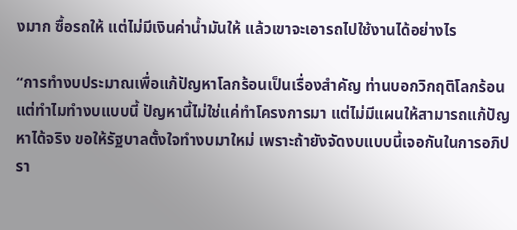งมาก ซื้อรถให้ แต่ไม่มีเงินค่าน้ำมันให้ แล้วเขาจะเอารถไปใช้งานได้อย่างไร

“การทำงบประมาณเพื่อแก้ปัญหาโลกร้อนเป็นเรื่องสำคัญ ท่านบอกวิกฤติโลกร้อน แต่ทำไมทำงบแบบนี้ ปัญหานี้ไม่ใช่แค่ทำโครงการมา แต่ไม่มีแผนให้สามารถแก้ปัญหาได้จริง ขอให้รัฐบาลตั้งใจทำงบมาใหม่ เพราะถ้ายังจัดงบแบบนี้เจอกันในการอภิปรา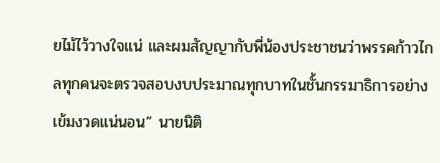ยไม้ไว้วางใจแน่ และผมสัญญากับพี่น้องประชาชนว่าพรรคก้าวไกลทุกคนจะตรวจสอบงบประมาณทุกบาทในชั้นกรรมาธิการอย่างเข้มงวดแน่นอน” นายนิติ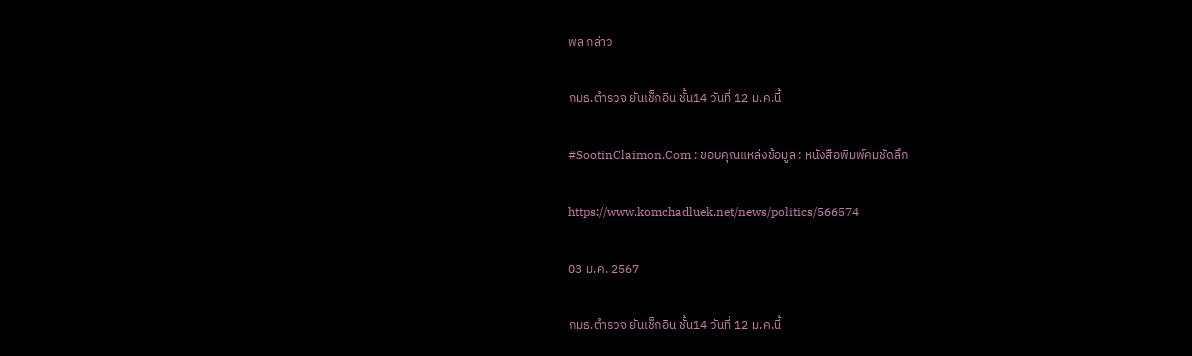พล กล่าว

กมธ.ตำรวจ ยันเช็กอิน ชั้น14 วันที่ 12 ม.ค.นี้

#SootinClaimon.Com : ขอบคุณแหล่งข้อมูล : หนังสือพิมพ์คมชัดลึก

https://www.komchadluek.net/news/politics/566574

03 ม.ค. 2567

กมธ.ตำรวจ ยันเช็กอิน ชั้น14 วันที่ 12 ม.ค.นี้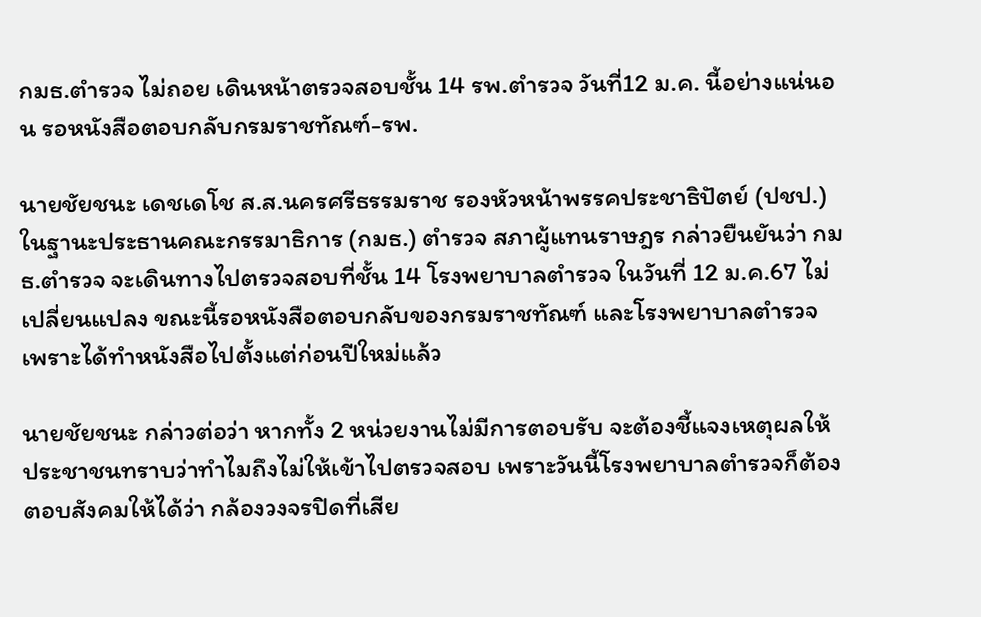กมธ.ตำรวจ ไม่ถอย เดินหน้าตรวจสอบชั้น 14 รพ.ตำรวจ วันที่12 ม.ค. นี้อย่างแน่นอน รอหนังสือตอบกลับกรมราชทัณฑ์-รพ.

นายชัยชนะ เดชเดโช ส.ส.นครศรีธรรมราช รองหัวหน้าพรรคประชาธิปัตย์ (ปชป.) ในฐานะประธานคณะกรรมาธิการ (กมธ.) ตำรวจ สภาผู้แทนราษฎร กล่าวยืนยันว่า กมธ.ตำรวจ จะเดินทางไปตรวจสอบที่ชั้น 14 โรงพยาบาลตำรวจ ในวันที่ 12 ม.ค.67 ไม่เปลี่ยนแปลง ขณะนี้รอหนังสือตอบกลับของกรมราชทัณฑ์ และโรงพยาบาลตำรวจ เพราะได้ทำหนังสือไปตั้งแต่ก่อนปีใหม่แล้ว

นายชัยชนะ กล่าวต่อว่า หากทั้ง 2 หน่วยงานไม่มีการตอบรับ จะต้องชี้แจงเหตุผลให้ประชาชนทราบว่าทำไมถึงไม่ให้เข้าไปตรวจสอบ เพราะวันนี้โรงพยาบาลตำรวจก็ต้องตอบสังคมให้ได้ว่า กล้องวงจรปิดที่เสีย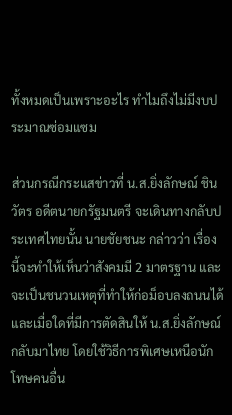ทั้งหมดเป็นเพราะอะไร ทำไมถึงไม่มีงบประมาณซ่อมแซม

ส่วนกรณีกระแสข่าวที่ น.ส.ยิ่งลักษณ์ ชินวัตร อดีตนายกรัฐมนตรี จะเดินทางกลับประเทศไทยนั้น นายชัยชนะ กล่าวว่า เรื่องนี้จะทำให้เห็นว่าสังคมมี 2 มาตรฐาน และจะเป็นชนวนเหตุที่ทำให้ก่อม็อบลงถนนได้ และเมื่อใดที่มีการตัดสินให้ น.ส.ยิ่งลักษณ์ กลับมาไทย โดยใช้วิธีการพิเศษเหนือนักโทษคนอื่น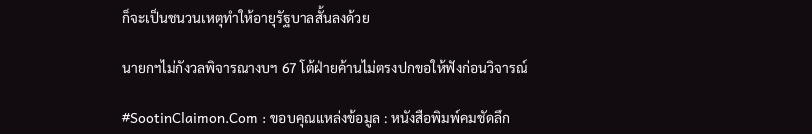ก็จะเป็นชนวนเหตุทำให้อายุรัฐบาลสั้นลงด้วย

นายกฯไม่กังวลพิจารณางบฯ 67 โต้ฝ่ายค้านไม่ตรงปกขอให้ฟังก่อนวิจารณ์

#SootinClaimon.Com : ขอบคุณแหล่งข้อมูล : หนังสือพิมพ์คมชัดลึก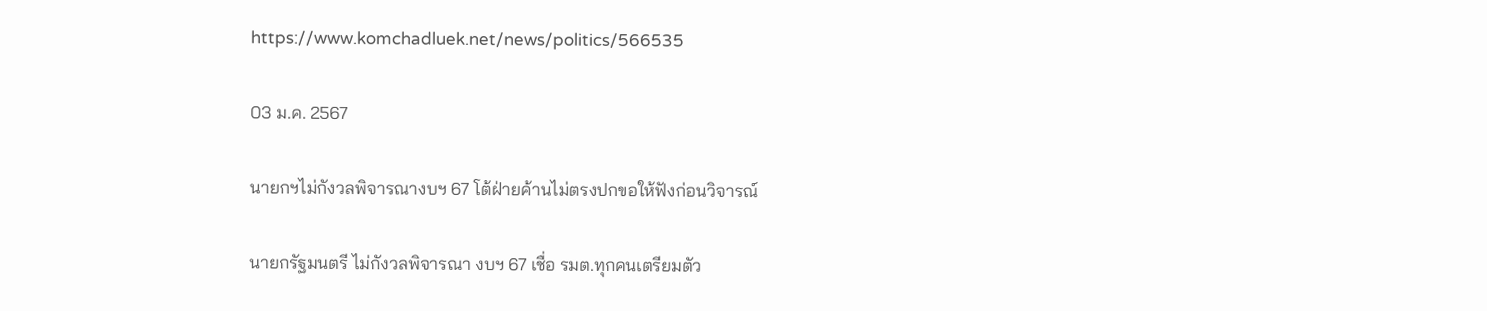https://www.komchadluek.net/news/politics/566535

03 ม.ค. 2567

นายกฯไม่กังวลพิจารณางบฯ 67 โต้ฝ่ายค้านไม่ตรงปกขอให้ฟังก่อนวิจารณ์

นายกรัฐมนตรี ไม่กังวลพิจารณา งบฯ 67 เชื่อ รมต.ทุกคนเตรียมตัว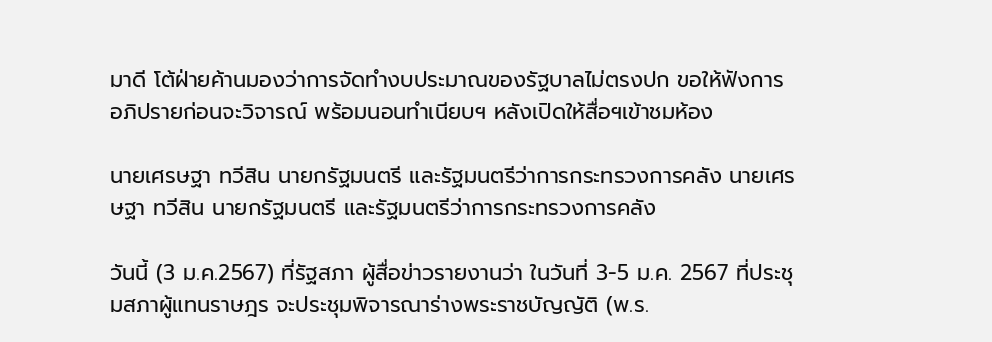มาดี โต้ฝ่ายค้านมองว่าการจัดทำงบประมาณของรัฐบาลไม่ตรงปก ขอให้ฟังการอภิปรายก่อนจะวิจารณ์ พร้อมนอนทำเนียบฯ หลังเปิดให้สื่อฯเข้าชมห้อง

นายเศรษฐา ทวีสิน นายกรัฐมนตรี และรัฐมนตรีว่าการกระทรวงการคลัง นายเศรษฐา ทวีสิน นายกรัฐมนตรี และรัฐมนตรีว่าการกระทรวงการคลัง

วันนี้ (3 ม.ค.2567) ที่รัฐสภา ผู้สื่อข่าวรายงานว่า ในวันที่ 3-5 ม.ค. 2567 ที่ประชุมสภาผู้แทนราษฎร จะประชุมพิจารณาร่างพระราชบัญญัติ (พ.ร.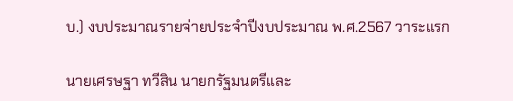บ.) งบประมาณรายจ่ายประจำปีงบประมาณ พ.ศ.2567 วาระแรก

นายเศรษฐา ทวีสิน นายกรัฐมนตรีและ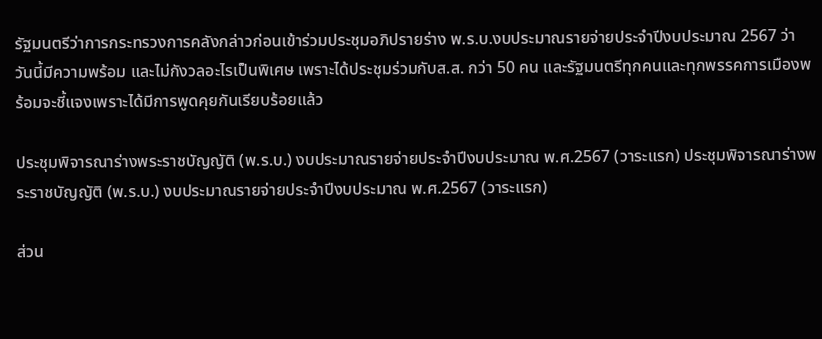รัฐมนตรีว่าการกระทรวงการคลังกล่าวก่อนเข้าร่วมประชุมอภิปรายร่าง พ.ร.บ.งบประมาณรายจ่ายประจำปีงบประมาณ 2567 ว่า วันนี้มีความพร้อม และไม่กังวลอะไรเป็นพิเศษ เพราะได้ประชุมร่วมกับส.ส. กว่า 50 คน และรัฐมนตรีทุกคนและทุกพรรคการเมืองพร้อมจะชี้แจงเพราะได้มีการพูดคุยกันเรียบร้อยแล้ว

ประชุมพิจารณาร่างพระราชบัญญัติ (พ.ร.บ.) งบประมาณรายจ่ายประจำปีงบประมาณ พ.ศ.2567 (วาระแรก) ประชุมพิจารณาร่างพระราชบัญญัติ (พ.ร.บ.) งบประมาณรายจ่ายประจำปีงบประมาณ พ.ศ.2567 (วาระแรก)

ส่วน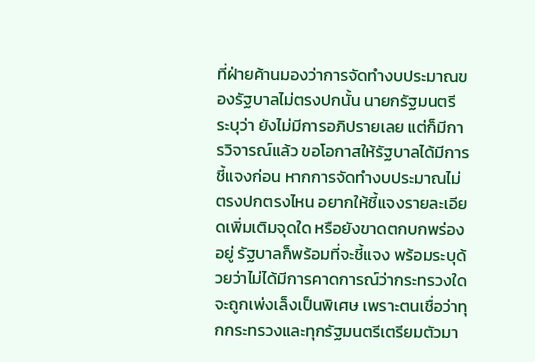ที่ฝ่ายค้านมองว่าการจัดทำงบประมาณของรัฐบาลไม่ตรงปกนั้น นายกรัฐมนตรี ระบุว่า ยังไม่มีการอภิปรายเลย แต่ก็มีการวิจารณ์แล้ว ขอโอกาสให้รัฐบาลได้มีการชี้แจงก่อน หากการจัดทำงบประมาณไม่ตรงปกตรงไหน อยากให้ชี้แจงรายละเอียดเพิ่มเติมจุดใด หรือยังขาดตกบกพร่องอยู่ รัฐบาลก็พร้อมที่จะชี้แจง พร้อมระบุด้วยว่าไม่ได้มีการคาดการณ์ว่ากระทรวงใดจะถูกเพ่งเล็งเป็นพิเศษ เพราะตนเชื่อว่าทุกกระทรวงและทุกรัฐมนตรีเตรียมตัวมา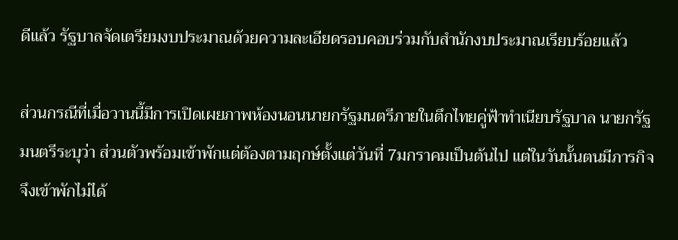ดีแล้ว รัฐบาลจัดเตรียมงบประมาณด้วยความละเอียดรอบคอบร่วมกับสำนักงบประมาณเรียบร้อยแล้ว

ส่วนกรณีที่เมื่อวานนี้มีการเปิดเผยภาพห้องนอนนายกรัฐมนตรีภายในตึกไทยคู่ฟ้าทำเนียบรัฐบาล นายกรัฐมนตรีระบุว่า ส่วนตัวพร้อมเข้าพักแต่ต้องตามฤกษ์ตั้งแต่วันที่ 7มกราคมเป็นต้นไป แต่ในวันนั้นตนมีภารกิจจึงเข้าพักไม่ได้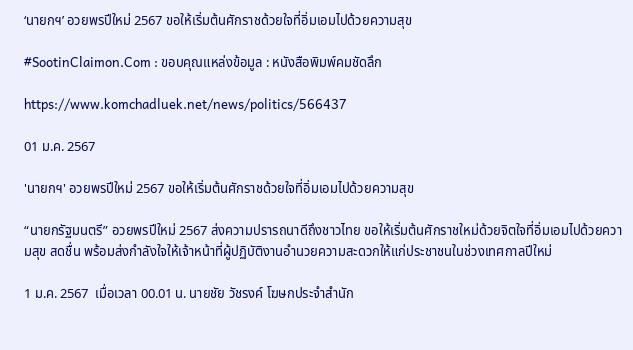‘นายกฯ’ อวยพรปีใหม่ 2567 ขอให้เริ่มต้นศักราชด้วยใจที่อิ่มเอมไปด้วยความสุข

#SootinClaimon.Com : ขอบคุณแหล่งข้อมูล : หนังสือพิมพ์คมชัดลึก

https://www.komchadluek.net/news/politics/566437

01 ม.ค. 2567

'นายกฯ' อวยพรปีใหม่ 2567 ขอให้เริ่มต้นศักราชด้วยใจที่อิ่มเอมไปด้วยความสุข

“นายกรัฐมนตรี” อวยพรปีใหม่ 2567 ส่งความปรารถนาดีถึงชาวไทย ขอให้เริ่มต้นศักราชใหม่ด้วยจิตใจที่อิ่มเอมไปด้วยความสุข สดชื่น พร้อมส่งกำลังใจให้เจ้าหน้าที่ผู้ปฏิบัติงานอำนวยความสะดวกให้แก่ประชาชนในช่วงเทศกาลปีใหม่

1 ม.ค. 2567  เมื่อเวลา 00.01 น. นายชัย วัชรงค์ โฆษกประจำสำนัก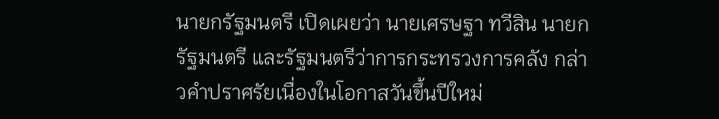นายกรัฐมนตรี เปิดเผยว่า นายเศรษฐา ทวีสิน นายกรัฐมนตรี และรัฐมนตรีว่าการกระทรวงการคลัง กล่าวคำปราศรัยเนื่องในโอกาสวันขึ้นปีใหม่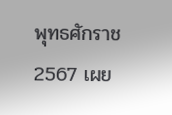พุทธศักราช 2567 เผย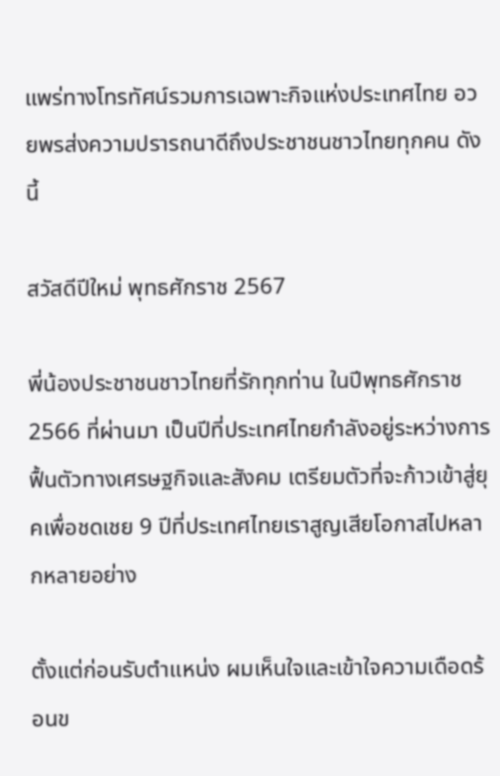แพร่ทางโทรทัศน์รวมการเฉพาะกิจแห่งประเทศไทย อวยพรส่งความปรารถนาดีถึงประชาชนชาวไทยทุกคน ดังนี้

สวัสดีปีใหม่ พุทธศักราช 2567

พี่น้องประชาชนชาวไทยที่รักทุกท่าน ในปีพุทธศักราช 2566 ที่ผ่านมา เป็นปีที่ประเทศไทยกำลังอยู่ระหว่างการฟื้นตัวทางเศรษฐกิจและสังคม เตรียมตัวที่จะก้าวเข้าสู่ยุคเพื่อชดเชย 9 ปีที่ประเทศไทยเราสูญเสียโอกาสไปหลากหลายอย่าง

ตั้งแต่ก่อนรับตำแหน่ง ผมเห็นใจและเข้าใจความเดือดร้อนข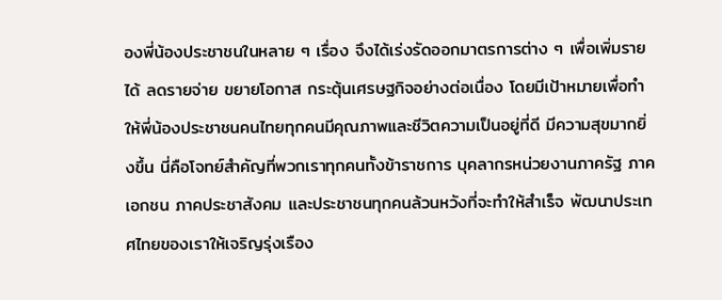องพี่น้องประชาชนในหลาย ๆ เรื่อง จึงได้เร่งรัดออกมาตรการต่าง ๆ เพื่อเพิ่มรายได้ ลดรายจ่าย ขยายโอกาส กระตุ้นเศรษฐกิจอย่างต่อเนื่อง โดยมีเป้าหมายเพื่อทำให้พี่น้องประชาชนคนไทยทุกคนมีคุณภาพและชีวิตความเป็นอยู่ที่ดี มีความสุขมากยิ่งขึ้น นี่คือโจทย์สำคัญที่พวกเราทุกคนทั้งข้าราชการ บุคลากรหน่วยงานภาครัฐ ภาคเอกชน ภาคประชาสังคม และประชาชนทุกคนล้วนหวังที่จะทำให้สำเร็จ พัฒนาประเทศไทยของเราให้เจริญรุ่งเรือง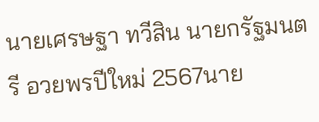นายเศรษฐา ทวีสิน นายกรัฐมนตรี อวยพรปีใหม่ 2567นาย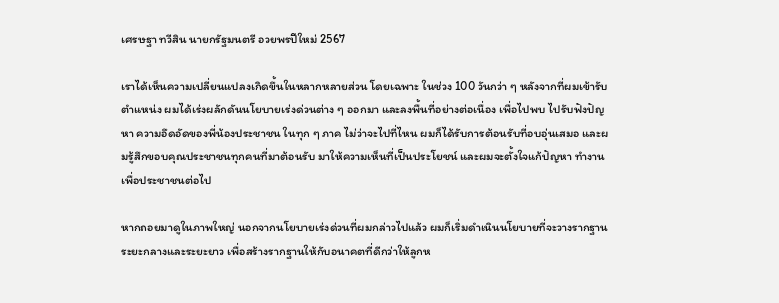เศรษฐา ทวีสิน นายกรัฐมนตรี อวยพรปีใหม่ 2567

เราได้เห็นความเปลี่ยนแปลงเกิดขึ้นในหลากหลายส่วน โดยเฉพาะ ในช่วง 100 วันกว่า ๆ หลังจากที่ผมเข้ารับตำแหน่ง ผมได้เร่งผลักดันนโยบายเร่งด่วนต่าง ๆ ออกมา และลงพื้นที่อย่างต่อเนื่อง เพื่อไปพบ ไปรับฟังปัญหา ความอึดอัดของพี่น้องประชาชน ในทุก ๆ ภาค ไม่ว่าจะไปที่ไหน ผมก็ได้รับการต้อนรับที่อบอุ่นเสมอ และผมรู้สึกขอบคุณประชาชนทุกคนที่มาต้อนรับ มาให้ความเห็นที่เป็นประโยชน์ และผมจะตั้งใจแก้ปัญหา ทำงานเพื่อประชาชนต่อไป

หากถอยมาดูในภาพใหญ่ นอกจากนโยบายเร่งด่วนที่ผมกล่าวไปแล้ว ผมก็เริ่มดำเนินนโยบายที่จะวางรากฐานระยะกลางและระยะยาว เพื่อสร้างรากฐานให้กับอนาคตที่ดีกว่าให้ลูกห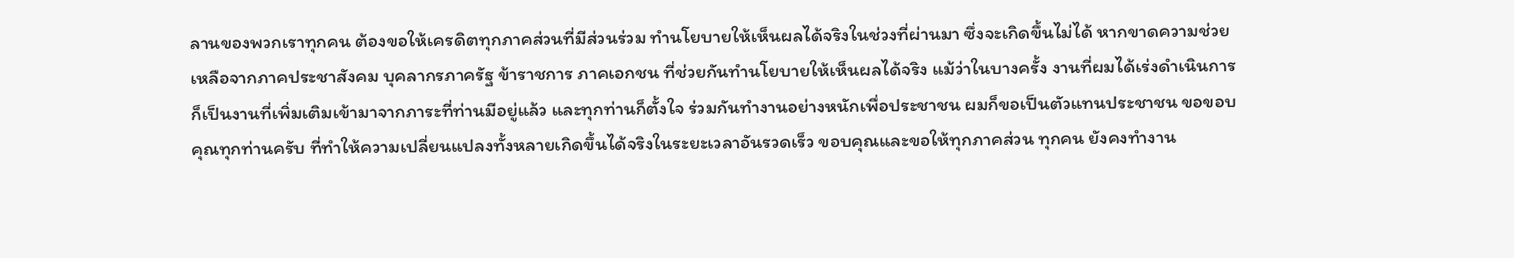ลานของพวกเราทุกคน ต้องขอให้เครดิตทุกภาคส่วนที่มีส่วนร่วม ทำนโยบายให้เห็นผลได้จริงในช่วงที่ผ่านมา ซึ่งจะเกิดขึ้นไม่ได้ หากขาดความช่วยเหลือจากภาคประชาสังคม บุคลากรภาครัฐ ข้าราชการ ภาคเอกชน ที่ช่วยกันทำนโยบายให้เห็นผลได้จริง แม้ว่าในบางครั้ง งานที่ผมได้เร่งดำเนินการก็เป็นงานที่เพิ่มเติมเข้ามาจากภาระที่ท่านมีอยู่แล้ว และทุกท่านก็ตั้งใจ ร่วมกันทำงานอย่างหนักเพื่อประชาชน ผมก็ขอเป็นตัวแทนประชาชน ขอขอบคุณทุกท่านครับ ที่ทำให้ความเปลี่ยนแปลงทั้งหลายเกิดขึ้นได้จริงในระยะเวลาอันรวดเร็ว ขอบคุณและขอให้ทุกภาคส่วน ทุกคน ยังคงทำงาน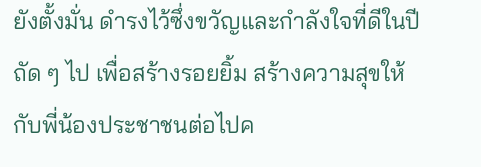ยังตั้งมั่น ดำรงไว้ซึ่งขวัญและกำลังใจที่ดีในปีถัด ๆ ไป เพื่อสร้างรอยยิ้ม สร้างความสุขให้กับพี่น้องประชาชนต่อไปค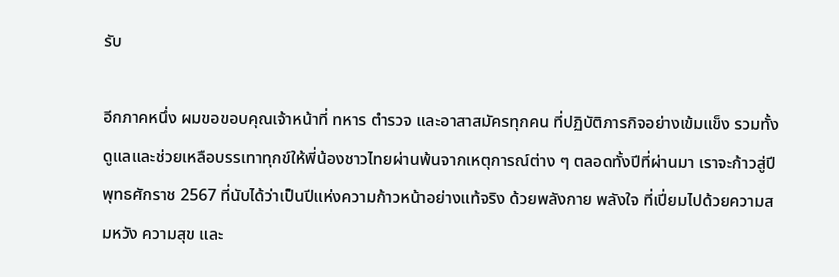รับ

อีกภาคหนึ่ง ผมขอขอบคุณเจ้าหน้าที่ ทหาร ตำรวจ และอาสาสมัครทุกคน ที่ปฏิบัติภารกิจอย่างเข้มแข็ง รวมทั้งดูแลและช่วยเหลือบรรเทาทุกข์ให้พี่น้องชาวไทยผ่านพ้นจากเหตุการณ์ต่าง ๆ ตลอดทั้งปีที่ผ่านมา เราจะก้าวสู่ปีพุทธศักราช 2567 ที่นับได้ว่าเป็นปีแห่งความก้าวหน้าอย่างแท้จริง ด้วยพลังกาย พลังใจ ที่เปี่ยมไปด้วยความสมหวัง ความสุข และ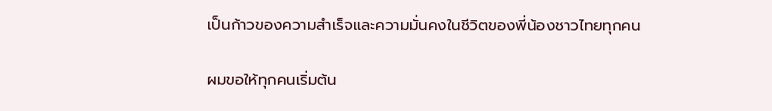เป็นก้าวของความสำเร็จและความมั่นคงในชีวิตของพี่น้องชาวไทยทุกคน

ผมขอให้ทุกคนเริ่มต้น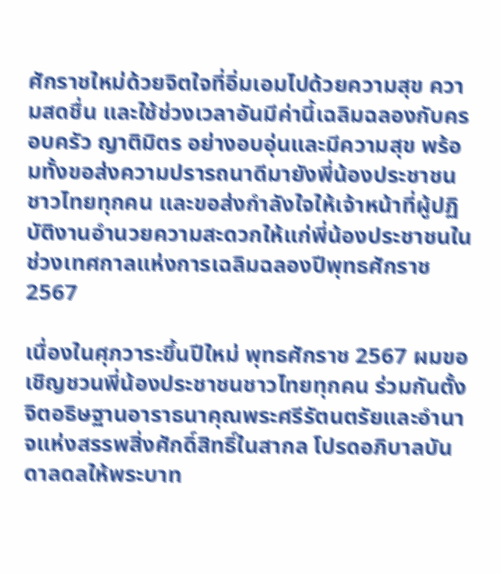ศักราชใหม่ด้วยจิตใจที่อิ่มเอมไปด้วยความสุข ความสดชื่น และใช้ช่วงเวลาอันมีค่านี้เฉลิมฉลองกับครอบครัว ญาติมิตร อย่างอบอุ่นและมีความสุข พร้อมทั้งขอส่งความปรารถนาดีมายังพี่น้องประชาชนชาวไทยทุกคน และขอส่งกำลังใจให้เจ้าหน้าที่ผู้ปฏิบัติงานอำนวยความสะดวกให้แก่พี่น้องประชาชนในช่วงเทศกาลแห่งการเฉลิมฉลองปีพุทธศักราช 2567

เนื่องในศุภวาระขึ้นปีใหม่ พุทธศักราช 2567 ผมขอเชิญชวนพี่น้องประชาชนชาวไทยทุกคน ร่วมกันตั้งจิตอธิษฐานอาราธนาคุณพระศรีรัตนตรัยและอำนาจแห่งสรรพสิ่งศักดิ์สิทธิ์ในสากล โปรดอภิบาลบันดาลดลให้พระบาท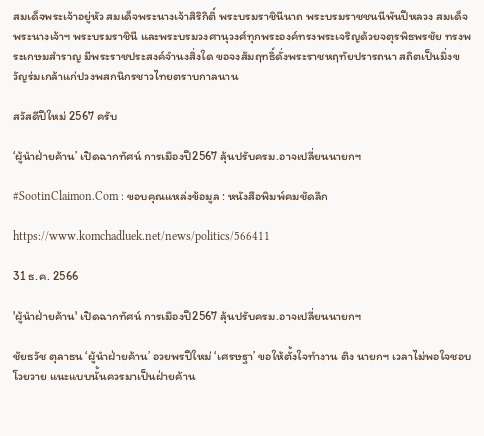สมเด็จพระเจ้าอยู่หัว สมเด็จพระนางเจ้าสิริกิติ์ พระบรมราชินีนาถ พระบรมราชชนนีพันปีหลวง สมเด็จพระนางเจ้าฯ พระบรมราชินี และพระบรมวงศานุวงศ์ทุกพระองค์ทรงพระเจริญด้วยจตุรพิธพรชัย ทรงพระเกษมสำราญ มีพระราชประสงค์จำนงสิ่งใด ขอจงสัมฤทธิ์ดั่งพระราชหฤทัยปรารถนา สถิตเป็นมิ่งขวัญร่มเกล้าแก่ปวงพสกนิกรชาวไทยตราบกาลนาน

สวัสดีปีใหม่ 2567 ครับ

‘ผู้นำฝ่ายค้าน’ เปิดฉากทัศน์ การเมืองปี2567 ลุ้นปรับครม.อาจเปลี่ยนนายกฯ

#SootinClaimon.Com : ขอบคุณแหล่งข้อมูล : หนังสือพิมพ์คมชัดลึก

https://www.komchadluek.net/news/politics/566411

31 ธ.ค. 2566

'ผู้นำฝ่ายค้าน' เปิดฉากทัศน์ การเมืองปี2567 ลุ้นปรับครม.อาจเปลี่ยนนายกฯ

ชัยธวัช ตุลาธน ‘ผู้นำฝ่ายค้าน’ อวยพรปีใหม่ ‘เศรษฐา’ ขอให้ตั้งใจทำงาน ติง นายกฯ เวลาไม่พอใจชอบโวยวาย แนะแบบนั้นควรมาเป็นฝ่ายค้าน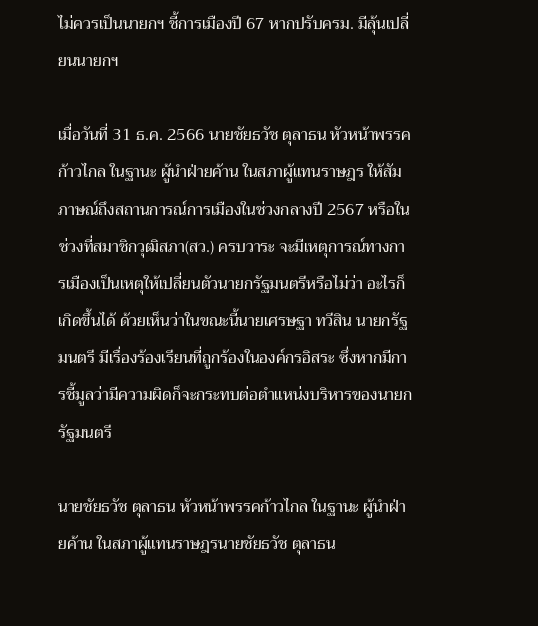ไม่ควรเป็นนายกฯ ชี้การเมืองปี 67 หากปรับครม. มีลุ้นเปลี่ยนนายกฯ

เมื่อวันที่ 31 ธ.ค. 2566 นายชัยธวัช ตุลาธน หัวหน้าพรรคก้าวไกล ในฐานะ ผู้นำฝ่ายค้าน ในสภาผู้แทนราษฎร ให้สัมภาษณ์ถึงสถานการณ์การเมืองในช่วงกลางปี 2567 หรือในช่วงที่สมาชิกวุฒิสภา(สว.) ครบวาระ จะมีเหตุการณ์ทางการเมืองเป็นเหตุให้เปลี่ยนตัวนายกรัฐมนตรีหรือไม่ว่า อะไรก็เกิดขึ้นได้ ด้วยเห็นว่าในขณะนี้นายเศรษฐา ทวีสิน นายกรัฐมนตรี มีเรื่องร้องเรียนที่ถูกร้องในองค์กรอิสระ ซึ่งหากมีการชี้มูลว่ามีความผิดก็จะกระทบต่อตำแหน่งบริหารของนายกรัฐมนตรี

นายชัยธวัช ตุลาธน หัวหน้าพรรคก้าวไกล ในฐานะ ผู้นำฝ่ายค้าน ในสภาผู้แทนราษฎรนายชัยธวัช ตุลาธน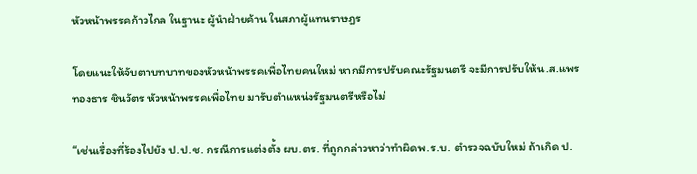หัวหน้าพรรคก้าวไกล ในฐานะ ผู้นำฝ่ายค้าน ในสภาผู้แทนราษฎร

โดยแนะให้จับตาบทบาทของหัวหน้าพรรคเพื่อไทยคนใหม่ หากมีการปรับคณะรัฐมนตรี จะมีการปรับให้น.ส.แพรทองธาร ชินวัตร หัวหน้าพรรคเพื่อไทย มารับตำแหน่งรัฐมนตรีหรือไม่

“เช่นเรื่องที่ร้องไปยัง ป.ป.ช. กรณีการแต่งตั้ง ผบ.ตร. ที่ถูกกล่าวหาว่าทำผิดพ.ร.บ. ตำรวจฉบับใหม่ ถ้าเกิด ป.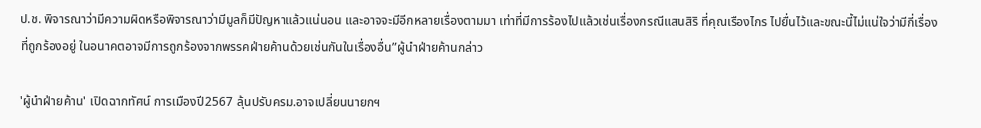ป.ช. พิจารณาว่ามีความผิดหรือพิจารณาว่ามีมูลก็มีปัญหาแล้วแน่นอน และอาจจะมีอีกหลายเรื่องตามมา เท่าที่มีการร้องไปแล้วเช่นเรื่องกรณีแสนสิริ ที่คุณเรืองไกร ไปยื่นไว้และขณะนี้ไม่แน่ใจว่ามีกี่เรื่องที่ถูกร้องอยู่ ในอนาคตอาจมีการถูกร้องจากพรรคฝ่ายค้านด้วยเช่นกันในเรื่องอื่น”ผู้นำฝ่ายค้านกล่าว

'ผู้นำฝ่ายค้าน' เปิดฉากทัศน์ การเมืองปี2567 ลุ้นปรับครม.อาจเปลี่ยนนายกฯ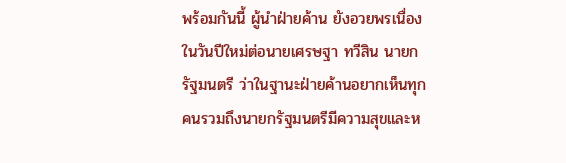พร้อมกันนี้ ผู้นำฝ่ายค้าน ยังอวยพรเนื่องในวันปีใหม่ต่อนายเศรษฐา ทวีสิน นายกรัฐมนตรี ว่าในฐานะฝ่ายค้านอยากเห็นทุกคนรวมถึงนายกรัฐมนตรีมีความสุขและห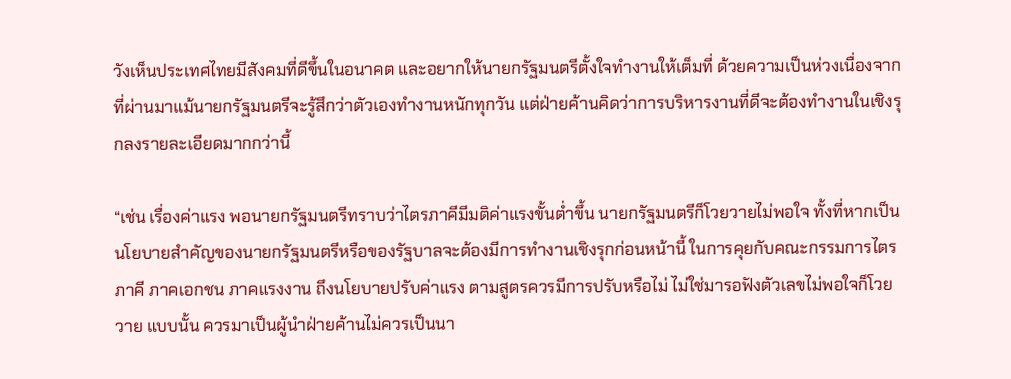วังเห็นประเทศไทยมีสังคมที่ดีขึ้นในอนาคต และอยากให้นายกรัฐมนตรีตั้งใจทำงานให้เต็มที่ ด้วยความเป็นห่วงเนื่องจากที่ผ่านมาแม้นายกรัฐมนตรีจะรู้สึกว่าตัวเองทำงานหนักทุกวัน แต่ฝ่ายค้านคิดว่าการบริหารงานที่ดีจะต้องทำงานในเชิงรุกลงรายละเอียดมากกว่านี้

“เช่น เรื่องค่าแรง พอนายกรัฐมนตรีทราบว่าไตรภาคีมีมติค่าแรงขั้นต่ำขึ้น นายกรัฐมนตรีก็โวยวายไม่พอใจ ทั้งที่หากเป็นนโยบายสำคัญของนายกรัฐมนตรีหรือของรัฐบาลจะต้องมีการทำงานเชิงรุกก่อนหน้านี้ ในการคุยกับคณะกรรมการไตรภาคี ภาคเอกชน ภาคแรงงาน ถึงนโยบายปรับค่าแรง ตามสูตรควรมีการปรับหรือไม่ ไม่ใช่มารอฟังตัวเลขไม่พอใจก็โวยวาย แบบนั้น ควรมาเป็นผู้นำฝ่ายค้านไม่ควรเป็นนา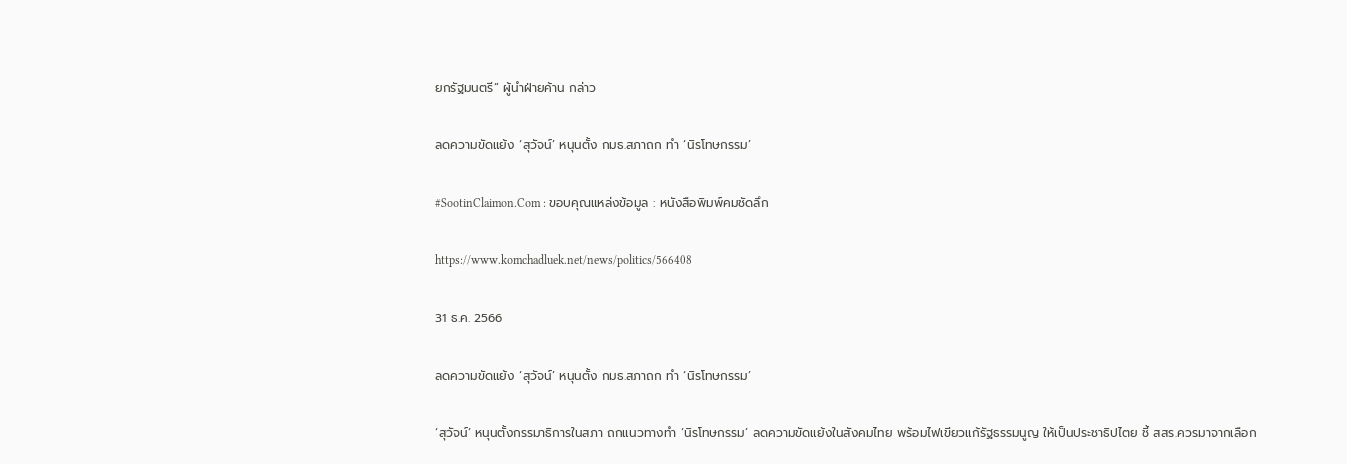ยกรัฐมนตรี” ผู้นำฝ่ายค้าน กล่าว

ลดความขัดแย้ง ‘สุวัจน์’ หนุนตั้ง กมธ.สภาถก ทำ ‘นิรโทษกรรม’

#SootinClaimon.Com : ขอบคุณแหล่งข้อมูล : หนังสือพิมพ์คมชัดลึก

https://www.komchadluek.net/news/politics/566408

31 ธ.ค. 2566

ลดความขัดแย้ง ‘สุวัจน์’ หนุนตั้ง กมธ.สภาถก ทำ ‘นิรโทษกรรม’

‘สุวัจน์’ หนุนตั้งกรรมาธิการในสภา ถกแนวทางทำ ‘นิรโทษกรรม’ ลดความขัดแย้งในสังคมไทย พร้อมไฟเขียวแก้รัฐธรรมนูญ ให้เป็นประชาธิปไตย ชี้ สสร.ควรมาจากเลือก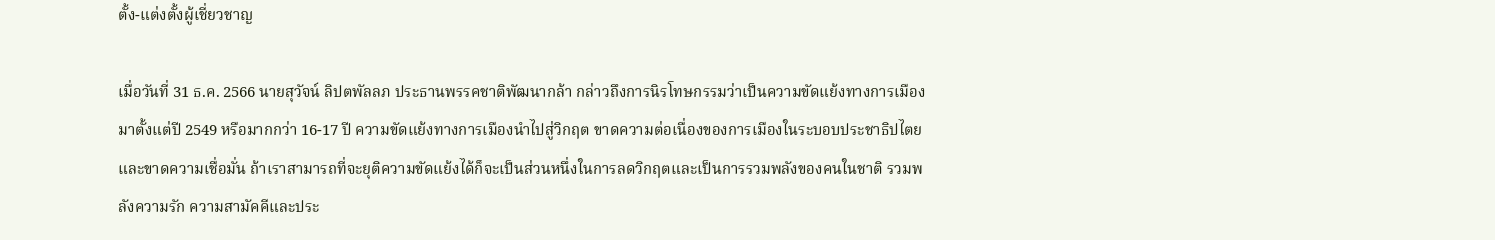ตั้ง-แต่งตั้งผู้เชี่ยวชาญ

เมื่อวันที่ 31 ธ.ค. 2566 นายสุวัจน์ ลิปตพัลลภ ประธานพรรคชาติพัฒนากล้า กล่าวถึงการนิรโทษกรรมว่าเป็นความขัดแย้งทางการเมืองมาตั้งแต่ปี 2549 หรือมากกว่า 16-17 ปี ความขัดแย้งทางการเมืองนำไปสู่วิกฤต ขาดความต่อเนื่องของการเมืองในระบอบประชาธิปไตย และขาดความเชื่อมั่น ถ้าเราสามารถที่จะยุติความขัดแย้งได้ก็จะเป็นส่วนหนึ่งในการลดวิกฤตและเป็นการรวมพลังของคนในชาติ รวมพลังความรัก ความสามัคคีและประ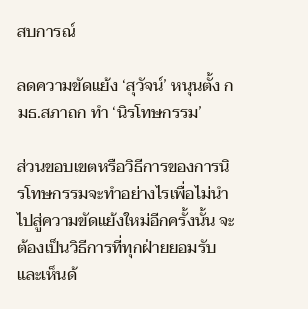สบการณ์

ลดความขัดแย้ง ‘สุวัจน์’ หนุนตั้ง กมธ.สภาถก ทำ ‘นิรโทษกรรม’

ส่วนขอบเขตหรือวิธีการของการนิรโทษกรรมจะทำอย่างไรเพื่อไม่นำไปสู่ความขัดแย้งใหม่อีกครั้งนั้น จะต้องเป็นวิธีการที่ทุกฝ่ายยอมรับ และเห็นด้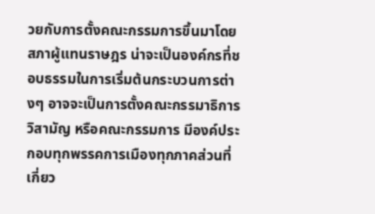วยกับการตั้งคณะกรรมการขึ้นมาโดยสภาผู้แทนราษฎร น่าจะเป็นองค์กรที่ชอบธรรมในการเริ่มต้นกระบวนการต่างๆ อาจจะเป็นการตั้งคณะกรรมาธิการวิสามัญ หรือคณะกรรมการ มีองค์ประกอบทุกพรรคการเมืองทุกภาคส่วนที่เกี่ยว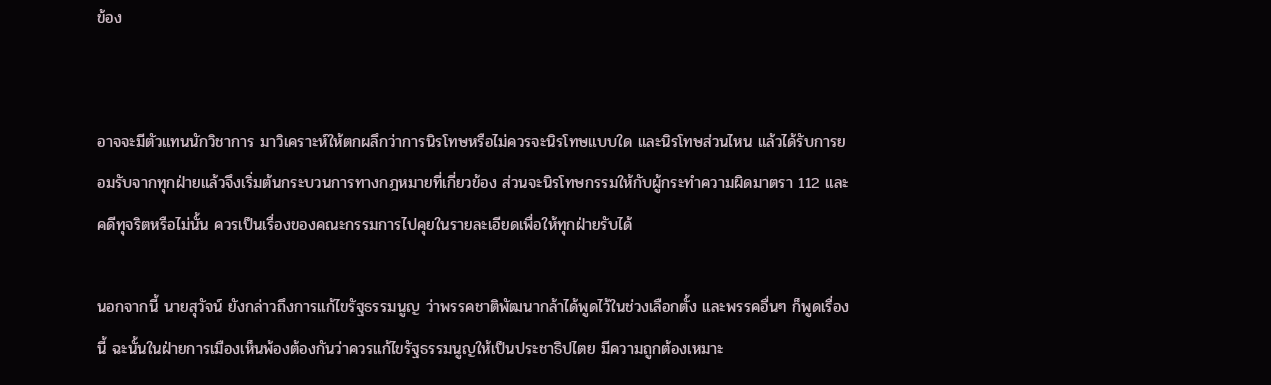ข้อง


อาจจะมีตัวแทนนักวิชาการ มาวิเคราะห์ให้ตกผลึกว่าการนิรโทษหรือไม่ควรจะนิรโทษแบบใด และนิรโทษส่วนไหน แล้วได้รับการยอมรับจากทุกฝ่ายแล้วจึงเริ่มต้นกระบวนการทางกฎหมายที่เกี่ยวข้อง ส่วนจะนิรโทษกรรมให้กับผู้กระทำความผิดมาตรา 112 และคดีทุจริตหรือไม่นั้น ควรเป็นเรื่องของคณะกรรมการไปคุยในรายละเอียดเพื่อให้ทุกฝ่ายรับได้

นอกจากนี้ นายสุวัจน์ ยังกล่าวถึงการแก้ไขรัฐธรรมนูญ ว่าพรรคชาติพัฒนากล้าได้พูดไว้ในช่วงเลือกตั้ง และพรรคอื่นๆ ก็พูดเรื่องนี้ ฉะนั้นในฝ่ายการเมืองเห็นพ้องต้องกันว่าควรแก้ไขรัฐธรรมนูญให้เป็นประชาธิปไตย มีความถูกต้องเหมาะ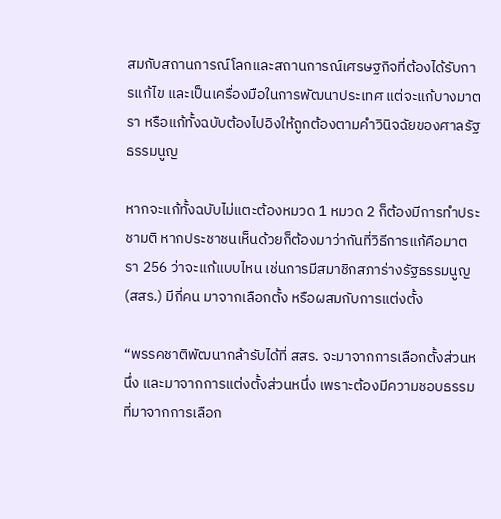สมกับสถานการณ์โลกและสถานการณ์เศรษฐกิจที่ต้องได้รับการแก้ไข และเป็นเครื่องมือในการพัฒนาประเทศ แต่จะแก้บางมาตรา หรือแก้ทั้งฉบับต้องไปอิงให้ถูกต้องตามคำวินิจฉัยของศาลรัฐธรรมนูญ

หากจะแก้ทั้งฉบับไม่แตะต้องหมวด 1 หมวด 2 ก็ต้องมีการทำประชามติ หากประชาชนเห็นด้วยก็ต้องมาว่ากันที่วิธีการแก้คือมาตรา 256 ว่าจะแก้แบบไหน เช่นการมีสมาชิกสภาร่างรัฐธรรมนูญ(สสร.) มีกี่คน มาจากเลือกตั้ง หรือผสมกับการแต่งตั้ง

“พรรคชาติพัฒนากล้ารับได้ที่ สสร. จะมาจากการเลือกตั้งส่วนหนึ่ง และมาจากการแต่งตั้งส่วนหนึ่ง เพราะต้องมีความชอบธรรมที่มาจากการเลือก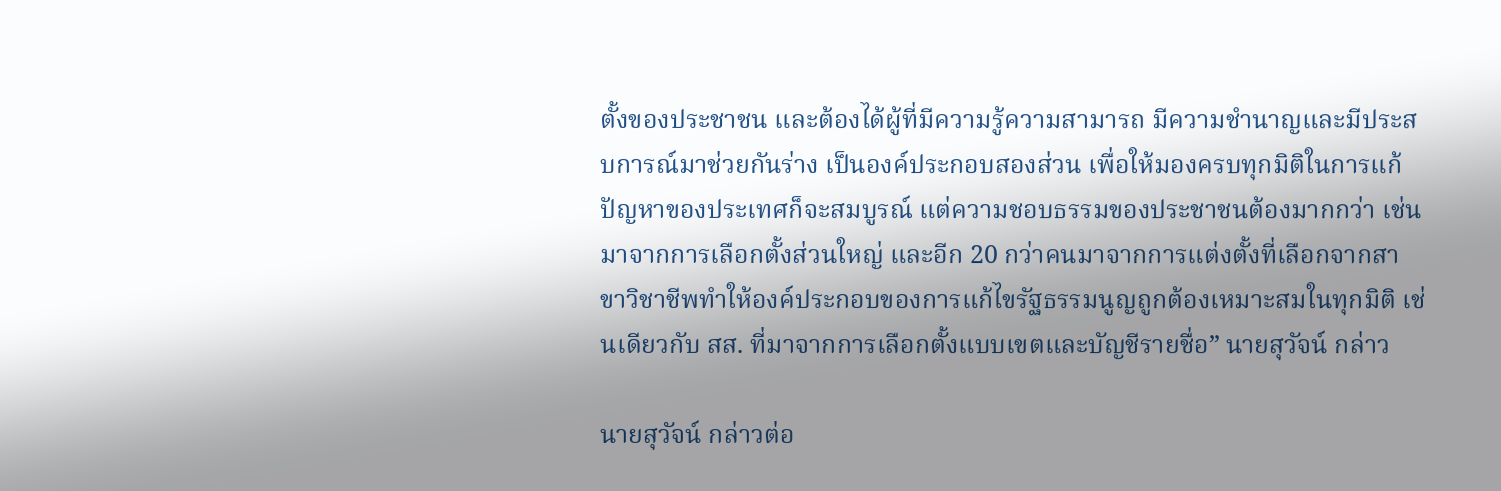ตั้งของประชาชน และต้องได้ผู้ที่มีความรู้ความสามารถ มีความชำนาญและมีประสบการณ์มาช่วยกันร่าง เป็นองค์ประกอบสองส่วน เพื่อให้มองครบทุกมิติในการแก้ปัญหาของประเทศก็จะสมบูรณ์ แต่ความชอบธรรมของประชาชนต้องมากกว่า เช่นมาจากการเลือกตั้งส่วนใหญ่ และอีก 20 กว่าคนมาจากการแต่งตั้งที่เลือกจากสาขาวิชาชีพทำให้องค์ประกอบของการแก้ไขรัฐธรรมนูญถูกต้องเหมาะสมในทุกมิติ เช่นเดียวกับ สส. ที่มาจากการเลือกตั้งแบบเขตและบัญชีรายชื่อ” นายสุวัจน์ กล่าว

นายสุวัจน์ กล่าวต่อ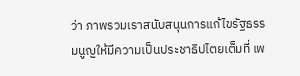ว่า ภาพรวมเราสนับสนุนการแก้ไขรัฐธรรมนูญให้มีความเป็นประชาธิปไตยเต็มที่ เพ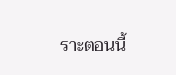ราะตอนนี้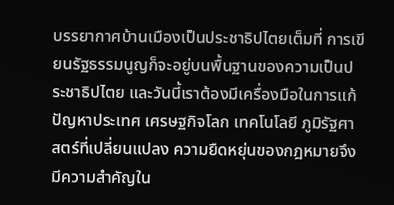บรรยากาศบ้านเมืองเป็นประชาธิปไตยเต็มที่ การเขียนรัฐธรรมนูญก็จะอยู่บนพื้นฐานของความเป็นประชาธิปไตย และวันนี้เราต้องมีเครื่องมือในการแก้ปัญหาประเทศ เศรษฐกิจโลก เทคโนโลยี ภูมิรัฐศาสตร์ที่เปลี่ยนแปลง ความยืดหยุ่นของกฎหมายจึงมีความสำคัญใน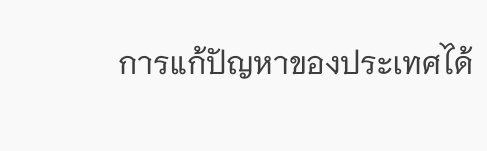การแก้ปัญหาของประเทศได้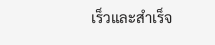เร็วและสำเร็จ